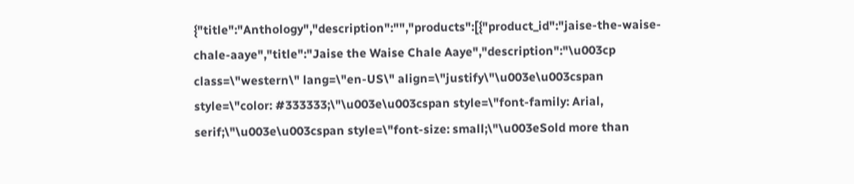{"title":"Anthology","description":"","products":[{"product_id":"jaise-the-waise-chale-aaye","title":"Jaise the Waise Chale Aaye","description":"\u003cp class=\"western\" lang=\"en-US\" align=\"justify\"\u003e\u003cspan style=\"color: #333333;\"\u003e\u003cspan style=\"font-family: Arial, serif;\"\u003e\u003cspan style=\"font-size: small;\"\u003eSold more than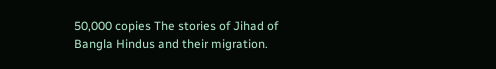50,000 copies The stories of Jihad of Bangla Hindus and their migration.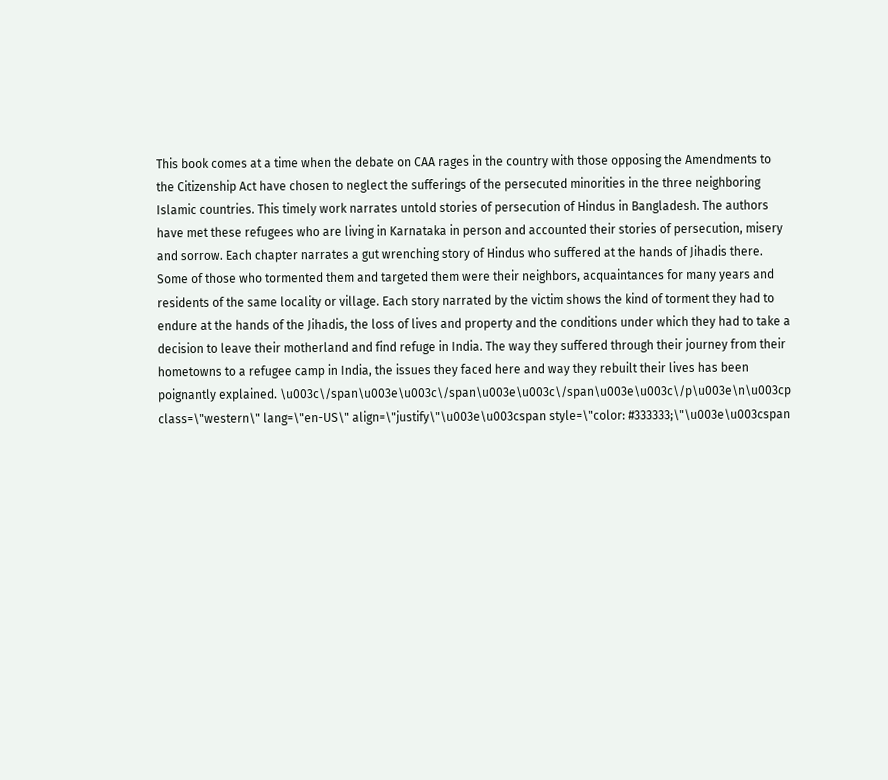This book comes at a time when the debate on CAA rages in the country with those opposing the Amendments to the Citizenship Act have chosen to neglect the sufferings of the persecuted minorities in the three neighboring Islamic countries. This timely work narrates untold stories of persecution of Hindus in Bangladesh. The authors have met these refugees who are living in Karnataka in person and accounted their stories of persecution, misery and sorrow. Each chapter narrates a gut wrenching story of Hindus who suffered at the hands of Jihadis there. Some of those who tormented them and targeted them were their neighbors, acquaintances for many years and residents of the same locality or village. Each story narrated by the victim shows the kind of torment they had to endure at the hands of the Jihadis, the loss of lives and property and the conditions under which they had to take a decision to leave their motherland and find refuge in India. The way they suffered through their journey from their hometowns to a refugee camp in India, the issues they faced here and way they rebuilt their lives has been poignantly explained. \u003c\/span\u003e\u003c\/span\u003e\u003c\/span\u003e\u003c\/p\u003e\n\u003cp class=\"western\" lang=\"en-US\" align=\"justify\"\u003e\u003cspan style=\"color: #333333;\"\u003e\u003cspan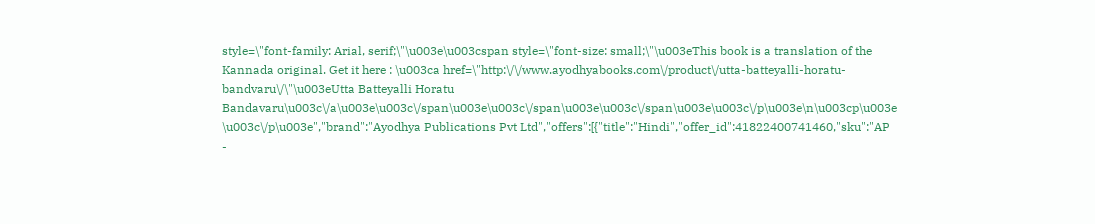style=\"font-family: Arial, serif;\"\u003e\u003cspan style=\"font-size: small;\"\u003eThis book is a translation of the Kannada original. Get it here : \u003ca href=\"http:\/\/www.ayodhyabooks.com\/product\/utta-batteyalli-horatu-bandvaru\/\"\u003eUtta Batteyalli Horatu Bandavaru\u003c\/a\u003e\u003c\/span\u003e\u003c\/span\u003e\u003c\/span\u003e\u003c\/p\u003e\n\u003cp\u003e \u003c\/p\u003e","brand":"Ayodhya Publications Pvt Ltd","offers":[{"title":"Hindi","offer_id":41822400741460,"sku":"AP -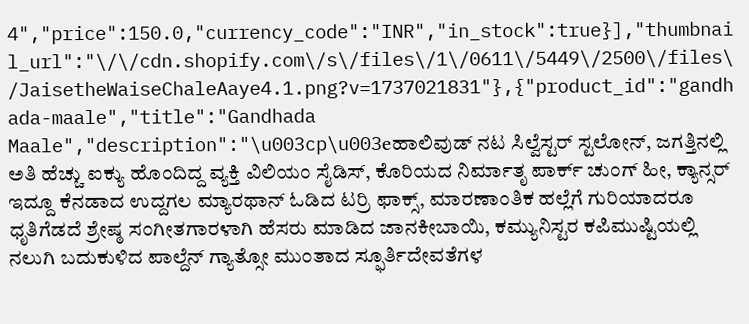4","price":150.0,"currency_code":"INR","in_stock":true}],"thumbnail_url":"\/\/cdn.shopify.com\/s\/files\/1\/0611\/5449\/2500\/files\/JaisetheWaiseChaleAaye4.1.png?v=1737021831"},{"product_id":"gandhada-maale","title":"Gandhada Maale","description":"\u003cp\u003eಹಾಲಿವುಡ್ ನಟ ಸಿಲ್ವೆಸ್ಟರ್ ಸ್ಟಲೋನ್, ಜಗತ್ತಿನಲ್ಲಿ ಅತಿ ಹೆಚ್ಚು ಐಕ್ಯು ಹೊಂದಿದ್ದ ವ್ಯಕ್ತಿ ವಿಲಿಯಂ ಸೈಡಿಸ್, ಕೊರಿಯದ ನಿರ್ಮಾತೃ ಪಾರ್ಕ್ ಚುಂಗ್ ಹೀ, ಕ್ಯಾನ್ಸರ್ ಇದ್ದೂ ಕೆನಡಾದ ಉದ್ದಗಲ ಮ್ಯಾರಥಾನ್ ಓಡಿದ ಟರ‍್ರಿ ಫಾಕ್ಸ್, ಮಾರಣಾಂತಿಕ ಹಲ್ಲೆಗೆ ಗುರಿಯಾದರೂ ಧೃತಿಗೆಡದೆ ಶ್ರೇಷ್ಠ ಸಂಗೀತಗಾರಳಾಗಿ ಹೆಸರು ಮಾಡಿದ ಜಾನಕೀಬಾಯಿ, ಕಮ್ಯುನಿಸ್ಟರ ಕಪಿಮುಷ್ಟಿಯಲ್ಲಿ ನಲುಗಿ ಬದುಕುಳಿದ ಪಾಲ್ದೆನ್ ಗ್ಯಾತ್ಸೋ ಮುಂತಾದ ಸ್ಫೂರ್ತಿದೇವತೆಗಳ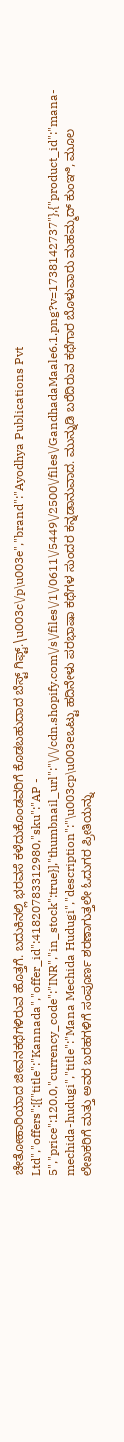ಚೇತೋಹಾರಿಯಾದ ಜೀವನಕಥೆಗಳಿರುವ ಹೊತ್ತಗೆ. ಬದುಕಿನಲ್ಲಿ ಭರವಸೆ ಕಳೆದುಕೊಂಡವರಿಗೆ ಕೊಡಬಹುದಾದ ಬೆಸ್ಟ್ ಗಿಫ್ಟ್.\u003c\/p\u003e","brand":"Ayodhya Publications Pvt Ltd","offers":[{"title":"Kannada","offer_id":41820783312980,"sku":"AP - 5","price":120.0,"currency_code":"INR","in_stock":true}],"thumbnail_url":"\/\/cdn.shopify.com\/s\/files\/1\/0611\/5449\/2500\/files\/GandhadaMaale6.1.png?v=1738142737"},{"product_id":"mana-mechida-hudugi","title":"Mana Mechida Hudugi","description":"\u003cp\u003eಒಟ್ಟು ಹದಿನೇಳು ಪರಭಾಷಾ ಕಥೆಗಳ ಸುಂದರ ಕನ್ನಡಾನುವಾದ. ಮುನ್ನುಡಿ ಬರೆದಿರುವ ಕಥೆಗಾರ ಬೊಳುವಾರು ಮಹಮ್ಮದ್ ಕುಂಞಿ, ಮೂಲ ಲೇಖಕರಿಗೆ ಮತ್ತು ಅವರ ಬರಹಗಳಿಗೆ ಸಂಪೂರ್ಣ ಶರಣಾಗುತ್ತಲೇ ಓದುಗರ ಪ್ರೀತಿಯನ್ನು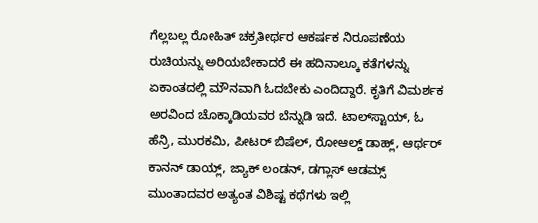ಗೆಲ್ಲಬಲ್ಲ ರೋಹಿತ್ ಚಕ್ರತೀರ್ಥರ ಆಕರ್ಷಕ ನಿರೂಪಣೆಯ ರುಚಿಯನ್ನು ಅರಿಯಬೇಕಾದರೆ ಈ ಹದಿನಾಲ್ಕೂ ಕತೆಗಳನ್ನು ಏಕಾಂತದಲ್ಲಿ ಮೌನವಾಗಿ ಓದಬೇಕು ಎಂದಿದ್ದಾರೆ. ಕೃತಿಗೆ ವಿಮರ್ಶಕ ಅರವಿಂದ ಚೊಕ್ಕಾಡಿಯವರ ಬೆನ್ನುಡಿ ಇದೆ. ಟಾಲ್‌ಸ್ಟಾಯ್, ಓ ಹೆನ್ರಿ, ಮುರಕಮಿ, ಪೀಟರ್ ಬಿಷೆಲ್, ರೋಆಲ್ಡ್ ಡಾಹ್ಲ್, ಆರ್ಥರ್ ಕಾನನ್ ಡಾಯ್ಲ್, ಜ್ಯಾಕ್ ಲಂಡನ್, ಡಗ್ಲಾಸ್ ಆಡಮ್ಸ್ ಮುಂತಾದವರ ಅತ್ಯಂತ ವಿಶಿಷ್ಟ ಕಥೆಗಳು ಇಲ್ಲಿ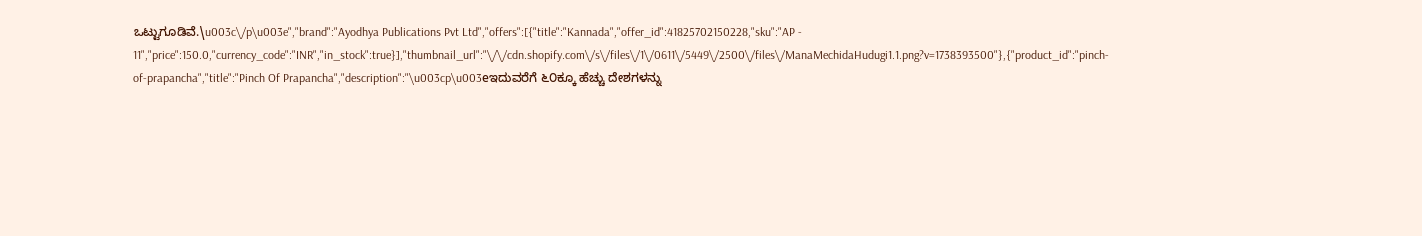ಒಟ್ಟುಗೂಡಿವೆ.\u003c\/p\u003e","brand":"Ayodhya Publications Pvt Ltd","offers":[{"title":"Kannada","offer_id":41825702150228,"sku":"AP - 11","price":150.0,"currency_code":"INR","in_stock":true}],"thumbnail_url":"\/\/cdn.shopify.com\/s\/files\/1\/0611\/5449\/2500\/files\/ManaMechidaHudugi1.1.png?v=1738393500"},{"product_id":"pinch-of-prapancha","title":"Pinch Of Prapancha","description":"\u003cp\u003eಇದುವರೆಗೆ ೬೦ಕ್ಕೂ ಹೆಚ್ಚು ದೇಶಗಳನ್ನು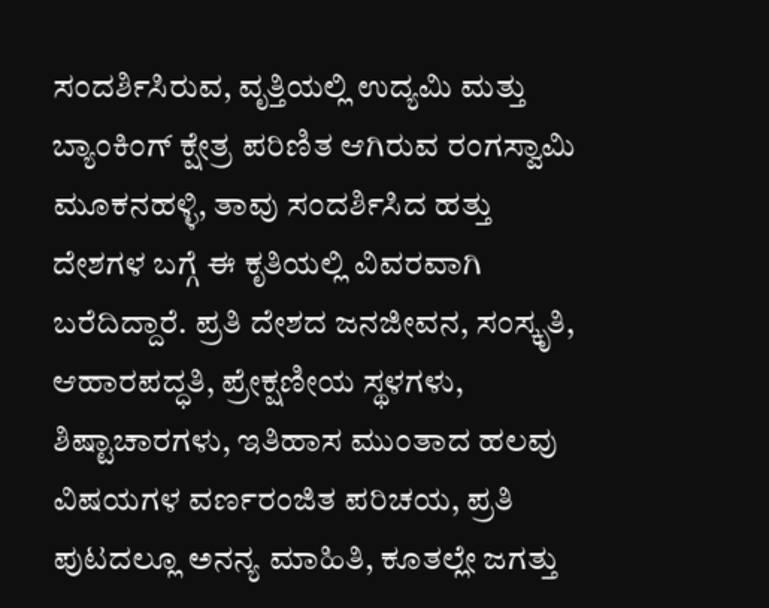ಸಂದರ್ಶಿಸಿರುವ, ವೃತ್ತಿಯಲ್ಲಿ ಉದ್ಯಮಿ ಮತ್ತು ಬ್ಯಾಂಕಿಂಗ್ ಕ್ಷೇತ್ರ ಪರಿಣಿತ ಆಗಿರುವ ರಂಗಸ್ವಾಮಿ ಮೂಕನಹಳ್ಳಿ, ತಾವು ಸಂದರ್ಶಿಸಿದ ಹತ್ತು ದೇಶಗಳ ಬಗ್ಗೆ ಈ ಕೃತಿಯಲ್ಲಿ ವಿವರವಾಗಿ ಬರೆದಿದ್ದಾರೆ. ಪ್ರತಿ ದೇಶದ ಜನಜೀವನ, ಸಂಸ್ಕೃತಿ, ಆಹಾರಪದ್ಧತಿ, ಪ್ರೇಕ್ಷಣೀಯ ಸ್ಥಳಗಳು, ಶಿಷ್ಟಾಚಾರಗಳು, ಇತಿಹಾಸ ಮುಂತಾದ ಹಲವು ವಿಷಯಗಳ ವರ್ಣರಂಜಿತ ಪರಿಚಯ, ಪ್ರತಿ ಪುಟದಲ್ಲೂ ಅನನ್ಯ ಮಾಹಿತಿ, ಕೂತಲ್ಲೇ ಜಗತ್ತು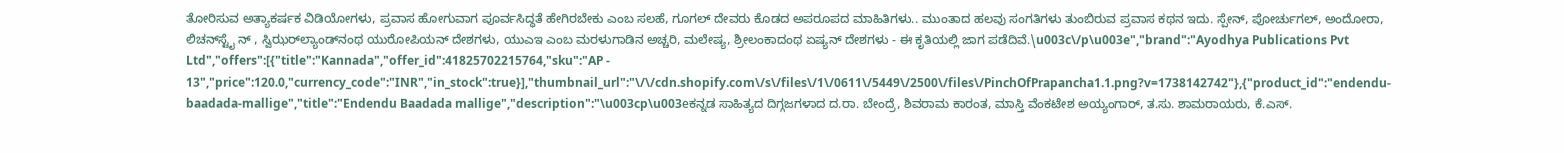ತೋರಿಸುವ ಅತ್ಯಾಕರ್ಷಕ ವಿಡಿಯೋಗಳು, ಪ್ರವಾಸ ಹೋಗುವಾಗ ಪೂರ್ವಸಿದ್ಧತೆ ಹೇಗಿರಬೇಕು ಎಂಬ ಸಲಹೆ, ಗೂಗಲ್ ದೇವರು ಕೊಡದ ಅಪರೂಪದ ಮಾಹಿತಿಗಳು.. ಮುಂತಾದ ಹಲವು ಸಂಗತಿಗಳು ತುಂಬಿರುವ ಪ್ರವಾಸ ಕಥನ ಇದು. ಸ್ಪೇನ್, ಪೋರ್ಚುಗಲ್, ಅಂದೋರಾ, ಲಿಚನ್‌ಸ್ಟೈ ನ್ , ಸ್ವಿಝರ್‌ಲ್ಯಾಂಡ್‌ನಂಥ ಯುರೋಪಿಯನ್ ದೇಶಗಳು, ಯುಎಇ ಎಂಬ ಮರಳುಗಾಡಿನ ಅಚ್ಚರಿ, ಮಲೇಷ್ಯ, ಶ್ರೀಲಂಕಾದಂಥ ಏಷ್ಯನ್ ದೇಶಗಳು - ಈ ಕೃತಿಯಲ್ಲಿ ಜಾಗ ಪಡೆದಿವೆ.\u003c\/p\u003e","brand":"Ayodhya Publications Pvt Ltd","offers":[{"title":"Kannada","offer_id":41825702215764,"sku":"AP - 13","price":120.0,"currency_code":"INR","in_stock":true}],"thumbnail_url":"\/\/cdn.shopify.com\/s\/files\/1\/0611\/5449\/2500\/files\/PinchOfPrapancha1.1.png?v=1738142742"},{"product_id":"endendu-baadada-mallige","title":"Endendu Baadada mallige","description":"\u003cp\u003eಕನ್ನಡ ಸಾಹಿತ್ಯದ ದಿಗ್ಗಜಗಳಾದ ದ.ರಾ. ಬೇಂದ್ರೆ, ಶಿವರಾಮ ಕಾರಂತ, ಮಾಸ್ತಿ ವೆಂಕಟೇಶ ಅಯ್ಯಂಗಾರ್, ತ.ಸು. ಶಾಮರಾಯರು, ಕೆ.ಎಸ್.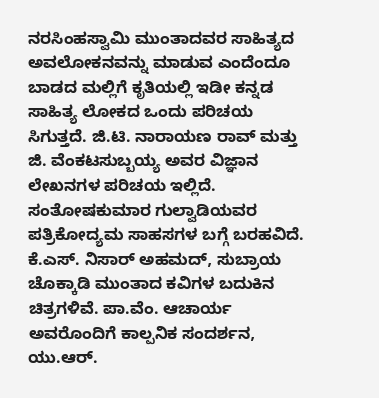ನರಸಿಂಹಸ್ವಾಮಿ ಮುಂತಾದವರ ಸಾಹಿತ್ಯದ ಅವಲೋಕನವನ್ನು ಮಾಡುವ ಎಂದೆಂದೂ ಬಾಡದ ಮಲ್ಲಿಗೆ ಕೃತಿಯಲ್ಲಿ ಇಡೀ ಕನ್ನಡ ಸಾಹಿತ್ಯ ಲೋಕದ ಒಂದು ಪರಿಚಯ ಸಿಗುತ್ತದೆ. ಜಿ.ಟಿ. ನಾರಾಯಣ ರಾವ್ ಮತ್ತು ಜಿ. ವೆಂಕಟಸುಬ್ಬಯ್ಯ ಅವರ ವಿಜ್ಞಾನ ಲೇಖನಗಳ ಪರಿಚಯ ಇಲ್ಲಿದೆ. ಸಂತೋಷಕುಮಾರ ಗುಲ್ವಾಡಿಯವರ ಪತ್ರಿಕೋದ್ಯಮ ಸಾಹಸಗಳ ಬಗ್ಗೆ ಬರಹವಿದೆ. ಕೆ.ಎಸ್. ನಿಸಾರ್ ಅಹಮದ್, ಸುಬ್ರಾಯ ಚೊಕ್ಕಾಡಿ ಮುಂತಾದ ಕವಿಗಳ ಬದುಕಿನ ಚಿತ್ರಗಳಿವೆ. ಪಾ.ವೆಂ. ಆಚಾರ್ಯ ಅವರೊಂದಿಗೆ ಕಾಲ್ಪನಿಕ ಸಂದರ್ಶನ, ಯು.ಆರ್.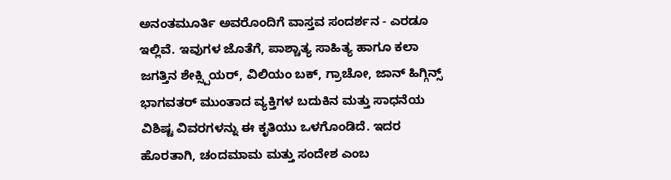ಅನಂತಮೂರ್ತಿ ಅವರೊಂದಿಗೆ ವಾಸ್ತವ ಸಂದರ್ಶನ - ಎರಡೂ ಇಲ್ಲಿವೆ. ಇವುಗಳ ಜೊತೆಗೆ, ಪಾಶ್ಚಾತ್ಯ ಸಾಹಿತ್ಯ ಹಾಗೂ ಕಲಾ ಜಗತ್ತಿನ ಶೇಕ್ಸ್ಪಿಯರ್, ವಿಲಿಯಂ ಬಕ್, ಗ್ರಾಚೋ, ಜಾನ್ ಹಿಗ್ಗಿನ್ಸ್ ಭಾಗವತರ್ ಮುಂತಾದ ವ್ಯಕ್ತಿಗಳ ಬದುಕಿನ ಮತ್ತು ಸಾಧನೆಯ ವಿಶಿಷ್ಟ ವಿವರಗಳನ್ನು ಈ ಕೃತಿಯು ಒಳಗೊಂಡಿದೆ. ಇದರ ಹೊರತಾಗಿ, ಚಂದಮಾಮ ಮತ್ತು ಸಂದೇಶ ಎಂಬ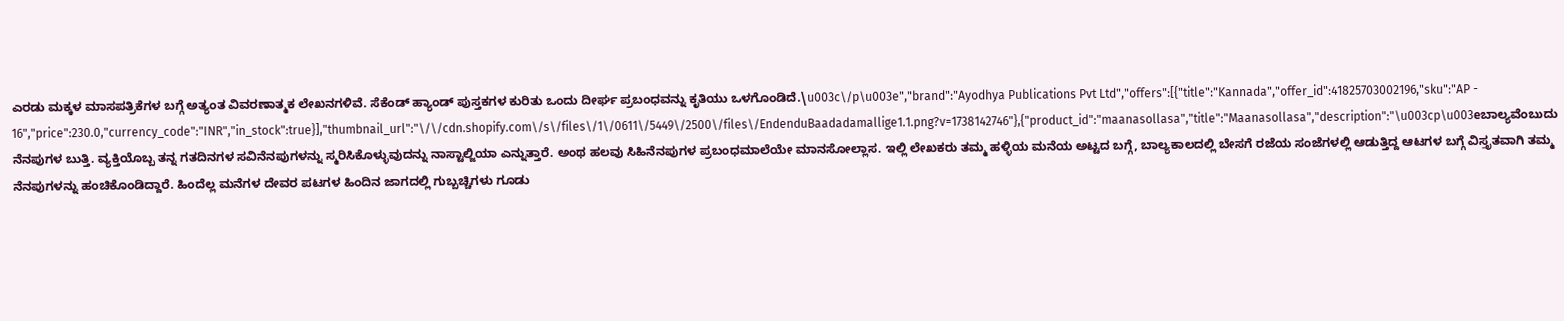ಎರಡು ಮಕ್ಕಳ ಮಾಸಪತ್ರಿಕೆಗಳ ಬಗ್ಗೆ ಅತ್ಯಂತ ವಿವರಣಾತ್ಮಕ ಲೇಖನಗಳಿವೆ. ಸೆಕೆಂಡ್ ಹ್ಯಾಂಡ್ ಪುಸ್ತಕಗಳ ಕುರಿತು ಒಂದು ದೀರ್ಘ ಪ್ರಬಂಧವನ್ನು ಕೃತಿಯು ಒಳಗೊಂಡಿದೆ.\u003c\/p\u003e","brand":"Ayodhya Publications Pvt Ltd","offers":[{"title":"Kannada","offer_id":41825703002196,"sku":"AP - 16","price":230.0,"currency_code":"INR","in_stock":true}],"thumbnail_url":"\/\/cdn.shopify.com\/s\/files\/1\/0611\/5449\/2500\/files\/EndenduBaadadamallige1.1.png?v=1738142746"},{"product_id":"maanasollasa","title":"Maanasollasa","description":"\u003cp\u003eಬಾಲ್ಯವೆಂಬುದು ನೆನಪುಗಳ ಬುತ್ತಿ. ವ್ಯಕ್ತಿಯೊಬ್ಬ ತನ್ನ ಗತದಿನಗಳ ಸವಿನೆನಪುಗಳನ್ನು ಸ್ಮರಿಸಿಕೊಳ್ಳುವುದನ್ನು ನಾಸ್ಟಾಲ್ಜಿಯಾ ಎನ್ನುತ್ತಾರೆ. ಅಂಥ ಹಲವು ಸಿಹಿನೆನಪುಗಳ ಪ್ರಬಂಧಮಾಲೆಯೇ ಮಾನಸೋಲ್ಲಾಸ. ಇಲ್ಲಿ ಲೇಖಕರು ತಮ್ಮ ಹಳ್ಳಿಯ ಮನೆಯ ಅಟ್ಟದ ಬಗ್ಗೆ, ಬಾಲ್ಯಕಾಲದಲ್ಲಿ ಬೇಸಗೆ ರಜೆಯ ಸಂಜೆಗಳಲ್ಲಿ ಆಡುತ್ತಿದ್ದ ಆಟಗಳ ಬಗ್ಗೆ ವಿಸ್ತೃತವಾಗಿ ತಮ್ಮ ನೆನಪುಗಳನ್ನು ಹಂಚಿಕೊಂಡಿದ್ದಾರೆ. ಹಿಂದೆಲ್ಲ ಮನೆಗಳ ದೇವರ ಪಟಗಳ ಹಿಂದಿನ ಜಾಗದಲ್ಲಿ ಗುಬ್ಬಚ್ಚಿಗಳು ಗೂಡು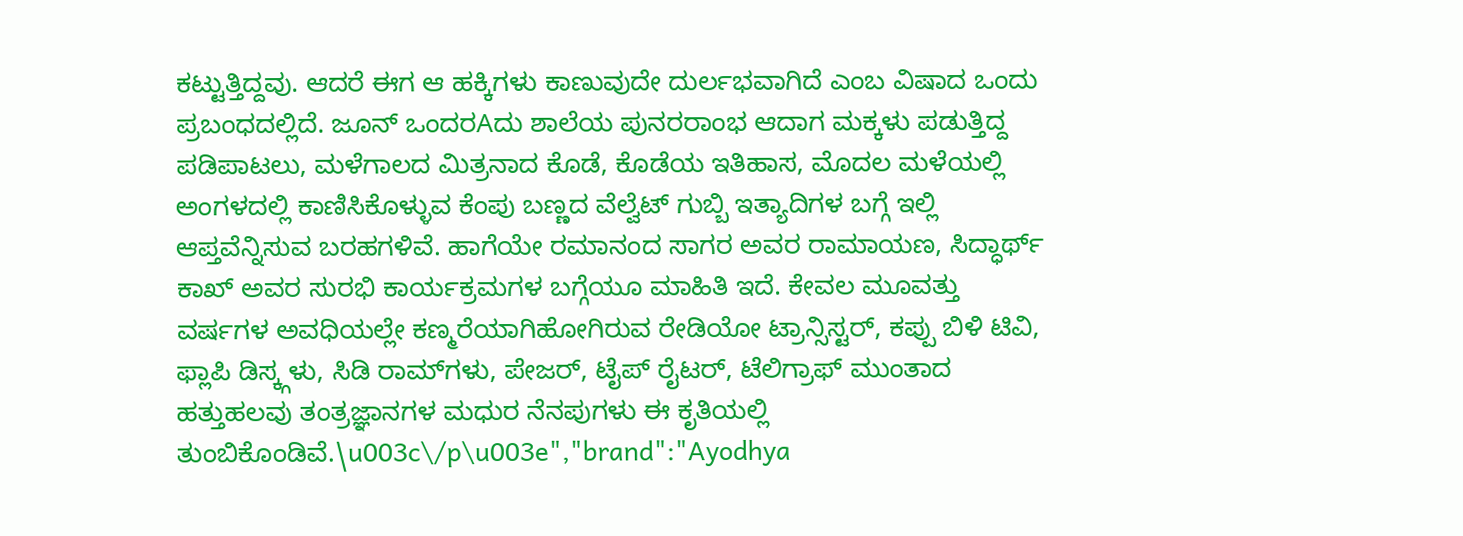ಕಟ್ಟುತ್ತಿದ್ದವು. ಆದರೆ ಈಗ ಆ ಹಕ್ಕಿಗಳು ಕಾಣುವುದೇ ದುರ್ಲಭವಾಗಿದೆ ಎಂಬ ವಿಷಾದ ಒಂದು ಪ್ರಬಂಧದಲ್ಲಿದೆ. ಜೂನ್ ಒಂದರAದು ಶಾಲೆಯ ಪುನರರಾಂಭ ಆದಾಗ ಮಕ್ಕಳು ಪಡುತ್ತಿದ್ದ ಪಡಿಪಾಟಲು, ಮಳೆಗಾಲದ ಮಿತ್ರನಾದ ಕೊಡೆ, ಕೊಡೆಯ ಇತಿಹಾಸ, ಮೊದಲ ಮಳೆಯಲ್ಲಿ ಅಂಗಳದಲ್ಲಿ ಕಾಣಿಸಿಕೊಳ್ಳುವ ಕೆಂಪು ಬಣ್ಣದ ವೆಲ್ವೆಟ್ ಗುಬ್ಬಿ ಇತ್ಯಾದಿಗಳ ಬಗ್ಗೆ ಇಲ್ಲಿ ಆಪ್ತವೆನ್ನಿಸುವ ಬರಹಗಳಿವೆ. ಹಾಗೆಯೇ ರಮಾನಂದ ಸಾಗರ ಅವರ ರಾಮಾಯಣ, ಸಿದ್ಧಾರ್ಥ್ ಕಾಖ್ ಅವರ ಸುರಭಿ ಕಾರ್ಯಕ್ರಮಗಳ ಬಗ್ಗೆಯೂ ಮಾಹಿತಿ ಇದೆ. ಕೇವಲ ಮೂವತ್ತು ವರ್ಷಗಳ ಅವಧಿಯಲ್ಲೇ ಕಣ್ಮರೆಯಾಗಿಹೋಗಿರುವ ರೇಡಿಯೋ ಟ್ರಾನ್ಸಿಸ್ಟರ್, ಕಪ್ಪು ಬಿಳಿ ಟಿವಿ, ಫ್ಲಾಪಿ ಡಿಸ್ಕ್ಗಳು, ಸಿಡಿ ರಾಮ್‌ಗಳು, ಪೇಜರ್, ಟೈಪ್ ರೈಟರ್, ಟೆಲಿಗ್ರಾಫ್ ಮುಂತಾದ ಹತ್ತುಹಲವು ತಂತ್ರಜ್ಞಾನಗಳ ಮಧುರ ನೆನಪುಗಳು ಈ ಕೃತಿಯಲ್ಲಿ ತುಂಬಿಕೊಂಡಿವೆ.\u003c\/p\u003e","brand":"Ayodhya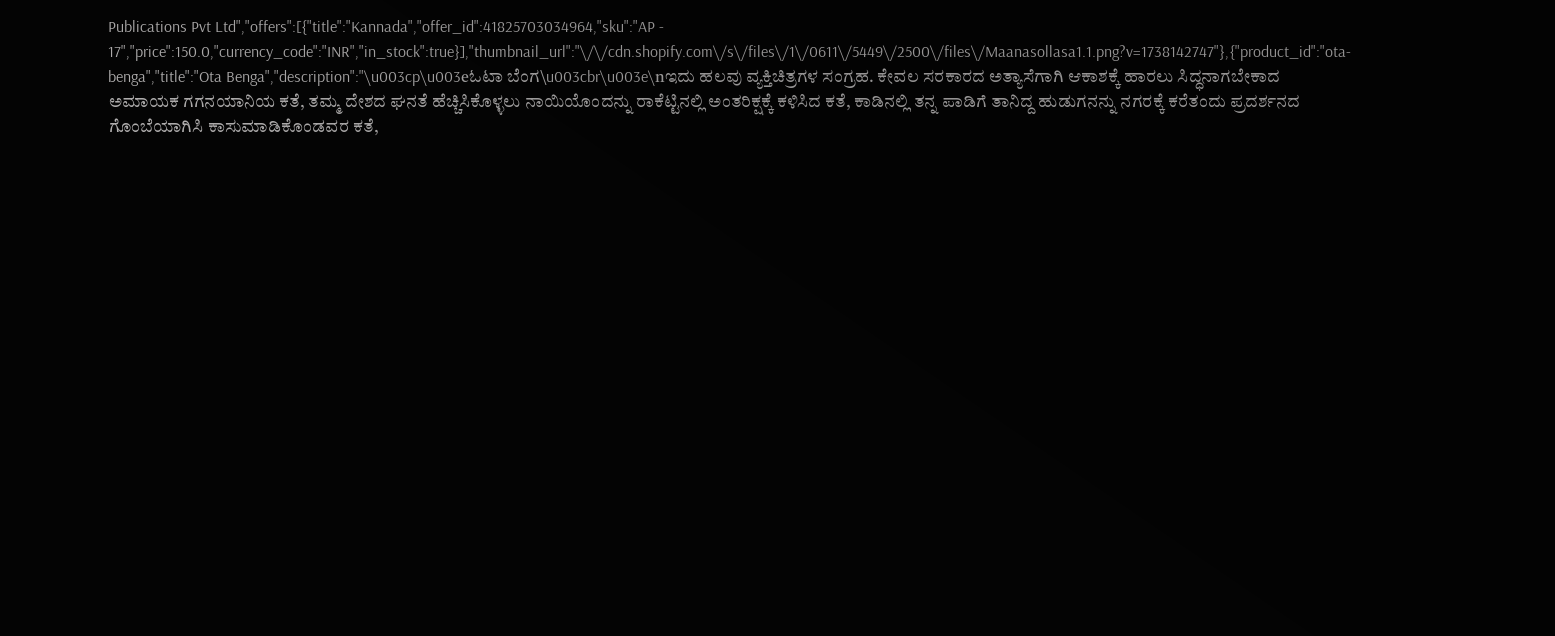Publications Pvt Ltd","offers":[{"title":"Kannada","offer_id":41825703034964,"sku":"AP - 17","price":150.0,"currency_code":"INR","in_stock":true}],"thumbnail_url":"\/\/cdn.shopify.com\/s\/files\/1\/0611\/5449\/2500\/files\/Maanasollasa1.1.png?v=1738142747"},{"product_id":"ota-benga","title":"Ota Benga","description":"\u003cp\u003eಓಟಾ ಬೆಂಗ\u003cbr\u003e\nಇದು ಹಲವು ವ್ಯಕ್ತಿಚಿತ್ರಗಳ ಸಂಗ್ರಹ. ಕೇವಲ ಸರಕಾರದ ಅತ್ಯಾಸೆಗಾಗಿ ಆಕಾಶಕ್ಕೆ ಹಾರಲು ಸಿದ್ಧನಾಗಬೇಕಾದ ಅಮಾಯಕ ಗಗನಯಾನಿಯ ಕತೆ, ತಮ್ಮ ದೇಶದ ಘನತೆ ಹೆಚ್ಚಿಸಿಕೊಳ್ಳಲು ನಾಯಿಯೊಂದನ್ನು ರಾಕೆಟ್ಟಿನಲ್ಲಿ ಅಂತರಿಕ್ಷಕ್ಕೆ ಕಳಿಸಿದ ಕತೆ, ಕಾಡಿನಲ್ಲಿ ತನ್ನ ಪಾಡಿಗೆ ತಾನಿದ್ದ ಹುಡುಗನನ್ನು ನಗರಕ್ಕೆ ಕರೆತಂದು ಪ್ರದರ್ಶನದ ಗೊಂಬೆಯಾಗಿಸಿ ಕಾಸುಮಾಡಿಕೊಂಡವರ ಕತೆ,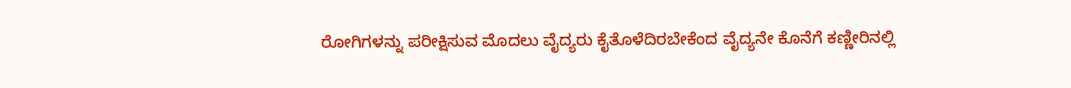ರೋಗಿಗಳನ್ನು ಪರೀಕ್ಷಿಸುವ ಮೊದಲು ವೈದ್ಯರು ಕೈತೊಳೆದಿರಬೇಕೆಂದ ವೈದ್ಯನೇ ಕೊನೆಗೆ ಕಣ್ಣೀರಿನಲ್ಲಿ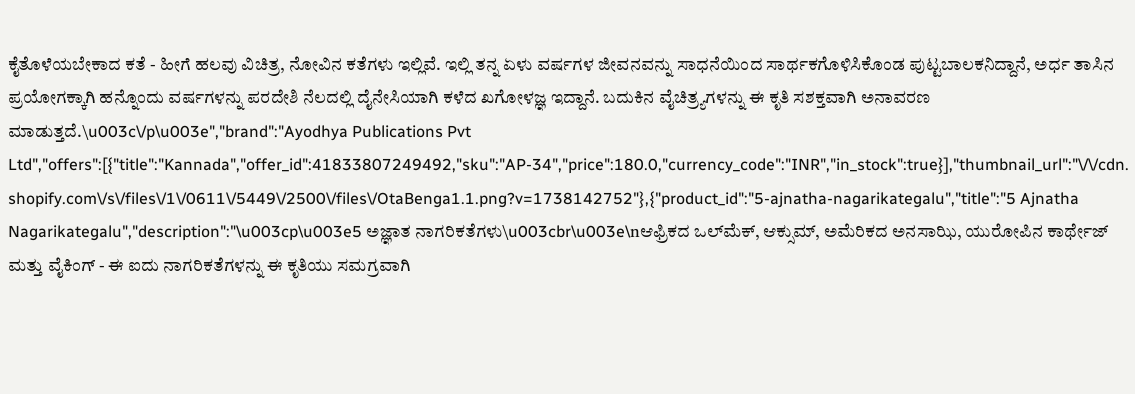ಕೈತೊಳೆಯಬೇಕಾದ ಕತೆ - ಹೀಗೆ ಹಲವು ವಿಚಿತ್ರ, ನೋವಿನ ಕತೆಗಳು ಇಲ್ಲಿವೆ. ಇಲ್ಲಿ ತನ್ನ ಏಳು ವರ್ಷಗಳ ಜೀವನವನ್ನು ಸಾಧನೆಯಿಂದ ಸಾರ್ಥಕಗೊಳಿಸಿಕೊಂಡ ಪುಟ್ಟಬಾಲಕನಿದ್ದಾನೆ, ಅರ್ಧ ತಾಸಿನ ಪ್ರಯೋಗಕ್ಕಾಗಿ ಹನ್ನೊಂದು ವರ್ಷಗಳನ್ನು ಪರದೇಶಿ ನೆಲದಲ್ಲಿ ದೈನೇಸಿಯಾಗಿ ಕಳೆದ ಖಗೋಳಜ್ಞ ಇದ್ದಾನೆ. ಬದುಕಿನ ವೈಚಿತ್ರ್ಯಗಳನ್ನು ಈ ಕೃತಿ ಸಶಕ್ತವಾಗಿ ಅನಾವರಣ ಮಾಡುತ್ತದೆ.\u003c\/p\u003e","brand":"Ayodhya Publications Pvt Ltd","offers":[{"title":"Kannada","offer_id":41833807249492,"sku":"AP-34","price":180.0,"currency_code":"INR","in_stock":true}],"thumbnail_url":"\/\/cdn.shopify.com\/s\/files\/1\/0611\/5449\/2500\/files\/OtaBenga1.1.png?v=1738142752"},{"product_id":"5-ajnatha-nagarikategalu","title":"5 Ajnatha Nagarikategalu","description":"\u003cp\u003e5 ಅಜ್ಞಾತ ನಾಗರಿಕತೆಗಳು\u003cbr\u003e\nಆಫ್ರಿಕದ ಒಲ್‌ಮೆಕ್, ಆಕ್ಸುಮ್, ಅಮೆರಿಕದ ಅನಸಾಝಿ, ಯುರೋಪಿನ ಕಾರ್ಥೇಜ್ ಮತ್ತು ವೈಕಿಂಗ್ - ಈ ಐದು ನಾಗರಿಕತೆಗಳನ್ನು ಈ ಕೃತಿಯು ಸಮಗ್ರವಾಗಿ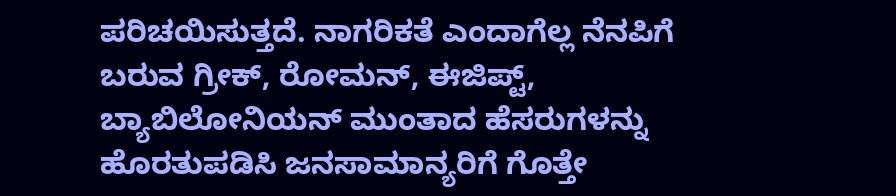ಪರಿಚಯಿಸುತ್ತದೆ. ನಾಗರಿಕತೆ ಎಂದಾಗೆಲ್ಲ ನೆನಪಿಗೆ ಬರುವ ಗ್ರೀಕ್, ರೋಮನ್, ಈಜಿಪ್ಟ್, ಬ್ಯಾಬಿಲೋನಿಯನ್ ಮುಂತಾದ ಹೆಸರುಗಳನ್ನು ಹೊರತುಪಡಿಸಿ ಜನಸಾಮಾನ್ಯರಿಗೆ ಗೊತ್ತೇ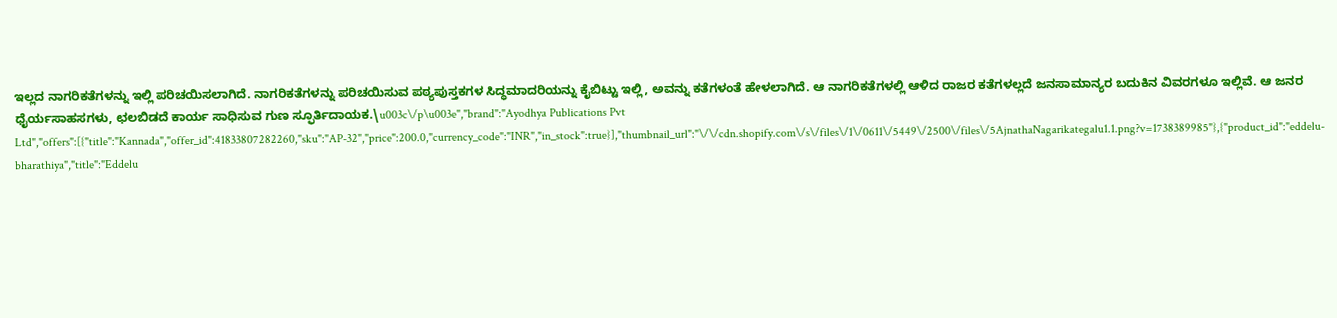ಇಲ್ಲದ ನಾಗರಿಕತೆಗಳನ್ನು ಇಲ್ಲಿ ಪರಿಚಯಿಸಲಾಗಿದೆ. ನಾಗರಿಕತೆಗಳನ್ನು ಪರಿಚಯಿಸುವ ಪಠ್ಯಪುಸ್ತಕಗಳ ಸಿದ್ಧಮಾದರಿಯನ್ನು ಕೈಬಿಟ್ಟು ಇಲ್ಲಿ, ಅವನ್ನು ಕತೆಗಳಂತೆ ಹೇಳಲಾಗಿದೆ. ಆ ನಾಗರಿಕತೆಗಳಲ್ಲಿ ಆಳಿದ ರಾಜರ ಕತೆಗಳಲ್ಲದೆ ಜನಸಾಮಾನ್ಯರ ಬದುಕಿನ ವಿವರಗಳೂ ಇಲ್ಲಿವೆ. ಆ ಜನರ ಧೈರ್ಯಸಾಹಸಗಳು, ಛಲಬಿಡದೆ ಕಾರ್ಯ ಸಾಧಿಸುವ ಗುಣ ಸ್ಫೂರ್ತಿದಾಯಕ.\u003c\/p\u003e","brand":"Ayodhya Publications Pvt Ltd","offers":[{"title":"Kannada","offer_id":41833807282260,"sku":"AP-32","price":200.0,"currency_code":"INR","in_stock":true}],"thumbnail_url":"\/\/cdn.shopify.com\/s\/files\/1\/0611\/5449\/2500\/files\/5AjnathaNagarikategalu1.1.png?v=1738389985"},{"product_id":"eddelu-bharathiya","title":"Eddelu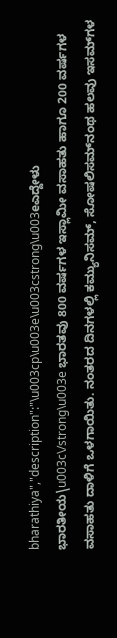bharathiya","description":"\u003cp\u003e\u003cstrong\u003eಎದ್ದೇಳು ಭಾರತೀಯ\u003c\/strong\u003e ಭಾರತವು 800 ವರ್ಷಗಳ ಇಸ್ಲಾಮೀ ವಸಾಹತು ಹಾಗೂ 200 ವರ್ಷಗಳ ವಸಾಹತು ದಾಳಿಗೆ ಒಳಗಾಯಿತು. ನಂತರದ ದಿನಗಳಲ್ಲಿ ಕಮ್ಯುನಿಸಮ್, ಸೋಷಲಿಸಮ್‌ನಂಥ ಹಲವು ಇಸಮ್‌ಗಳ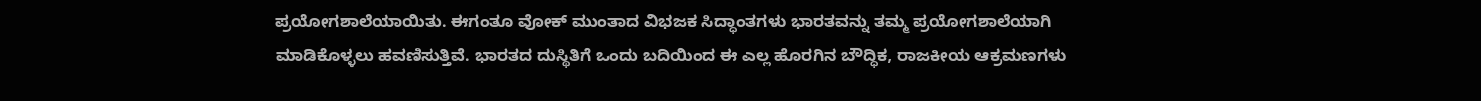ಪ್ರಯೋಗಶಾಲೆಯಾಯಿತು. ಈಗಂತೂ ವೋಕ್ ಮುಂತಾದ ವಿಭಜಕ ಸಿದ್ಧಾಂತಗಳು ಭಾರತವನ್ನು ತಮ್ಮ ಪ್ರಯೋಗಶಾಲೆಯಾಗಿ ಮಾಡಿಕೊಳ್ಳಲು ಹವಣಿಸುತ್ತಿವೆ. ಭಾರತದ ದುಸ್ಥಿತಿಗೆ ಒಂದು ಬದಿಯಿಂದ ಈ ಎಲ್ಲ ಹೊರಗಿನ ಬೌದ್ಧಿಕ, ರಾಜಕೀಯ ಆಕ್ರಮಣಗಳು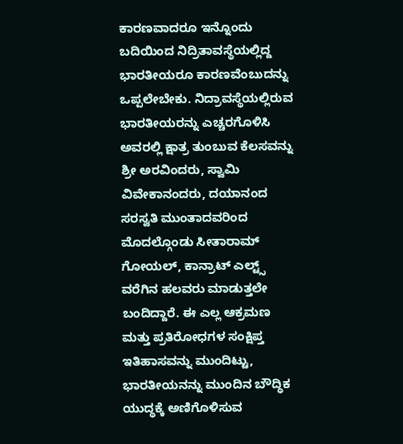ಕಾರಣವಾದರೂ ಇನ್ನೊಂದು ಬದಿಯಿಂದ ನಿದ್ರಿತಾವಸ್ಥೆಯಲ್ಲಿದ್ದ ಭಾರತೀಯರೂ ಕಾರಣವೆಂಬುದನ್ನು ಒಪ್ಪಲೇಬೇಕು. ನಿದ್ರಾವಸ್ಥೆಯಲ್ಲಿರುವ ಭಾರತೀಯರನ್ನು ಎಚ್ಚರಗೊಳಿಸಿ ಅವರಲ್ಲಿ ಕ್ಷಾತ್ರ ತುಂಬುವ ಕೆಲಸವನ್ನು ಶ್ರೀ ಅರವಿಂದರು, ಸ್ವಾಮಿ ವಿವೇಕಾನಂದರು, ದಯಾನಂದ ಸರಸ್ವತಿ ಮುಂತಾದವರಿಂದ ಮೊದಲ್ಗೊಂಡು ಸೀತಾರಾಮ್ ಗೋಯಲ್, ಕಾನ್ರಾಟ್ ಎಲ್ಟ್ಸ್ ವರೆಗಿನ ಹಲವರು ಮಾಡುತ್ತಲೇ ಬಂದಿದ್ದಾರೆ. ಈ ಎಲ್ಲ ಆಕ್ರಮಣ ಮತ್ತು ಪ್ರತಿರೋಧಗಳ ಸಂಕ್ಷಿಪ್ತ ಇತಿಹಾಸವನ್ನು ಮುಂದಿಟ್ಟು, ಭಾರತೀಯನನ್ನು ಮುಂದಿನ ಬೌದ್ಧಿಕ ಯುದ್ಧಕ್ಕೆ ಅಣಿಗೊಳಿಸುವ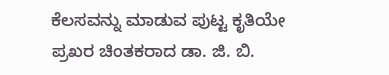ಕೆಲಸವನ್ನು ಮಾಡುವ ಪುಟ್ಟ ಕೃತಿಯೇ ಪ್ರಖರ ಚಿಂತಕರಾದ ಡಾ. ಜಿ. ಬಿ.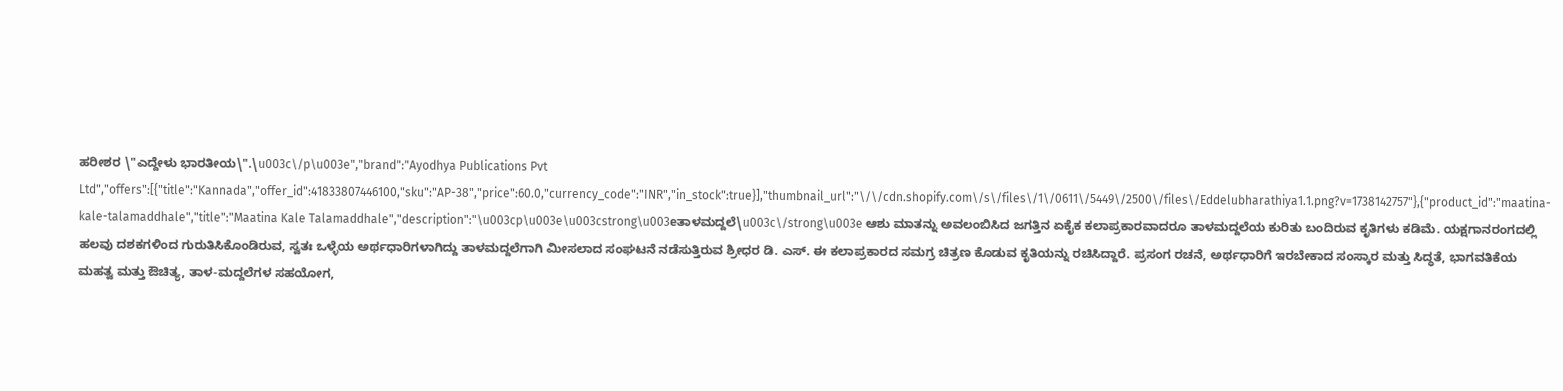ಹರೀಶರ \"ಎದ್ದೇಳು ಭಾರತೀಯ\".\u003c\/p\u003e","brand":"Ayodhya Publications Pvt Ltd","offers":[{"title":"Kannada","offer_id":41833807446100,"sku":"AP-38","price":60.0,"currency_code":"INR","in_stock":true}],"thumbnail_url":"\/\/cdn.shopify.com\/s\/files\/1\/0611\/5449\/2500\/files\/Eddelubharathiya1.1.png?v=1738142757"},{"product_id":"maatina-kale-talamaddhale","title":"Maatina Kale Talamaddhale","description":"\u003cp\u003e\u003cstrong\u003eತಾಳಮದ್ದಲೆ\u003c\/strong\u003e ಆಶು ಮಾತನ್ನು ಅವಲಂಬಿಸಿದ ಜಗತ್ತಿನ ಏಕೈಕ ಕಲಾಪ್ರಕಾರವಾದರೂ ತಾಳಮದ್ದಲೆಯ ಕುರಿತು ಬಂದಿರುವ ಕೃತಿಗಳು ಕಡಿಮೆ. ಯಕ್ಷಗಾನರಂಗದಲ್ಲಿ ಹಲವು ದಶಕಗಳಿಂದ ಗುರುತಿಸಿಕೊಂಡಿರುವ, ಸ್ವತಃ ಒಳ್ಳೆಯ ಅರ್ಥಧಾರಿಗಳಾಗಿದ್ದು ತಾಳಮದ್ದಲೆಗಾಗಿ ಮೀಸಲಾದ ಸಂಘಟನೆ ನಡೆಸುತ್ತಿರುವ ಶ್ರೀಧರ ಡಿ. ಎಸ್. ಈ ಕಲಾಪ್ರಕಾರದ ಸಮಗ್ರ ಚಿತ್ರಣ ಕೊಡುವ ಕೃತಿಯನ್ನು ರಚಿಸಿದ್ದಾರೆ. ಪ್ರಸಂಗ ರಚನೆ, ಅರ್ಥಧಾರಿಗೆ ಇರಬೇಕಾದ ಸಂಸ್ಕಾರ ಮತ್ತು ಸಿದ್ಧತೆ, ಭಾಗವತಿಕೆಯ ಮಹತ್ವ ಮತ್ತು ಔಚಿತ್ಯ, ತಾಳ-ಮದ್ದಲೆಗಳ ಸಹಯೋಗ,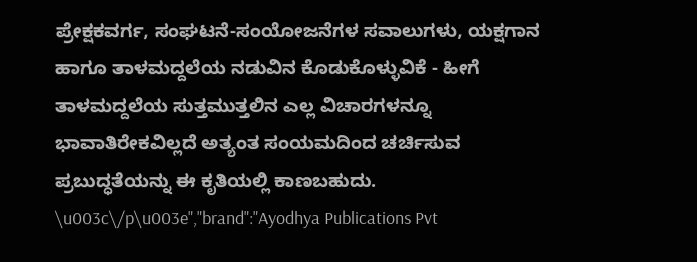ಪ್ರೇಕ್ಷಕವರ್ಗ, ಸಂಘಟನೆ-ಸಂಯೋಜನೆಗಳ ಸವಾಲುಗಳು, ಯಕ್ಷಗಾನ ಹಾಗೂ ತಾಳಮದ್ದಲೆಯ ನಡುವಿನ ಕೊಡುಕೊಳ್ಳುವಿಕೆ - ಹೀಗೆ ತಾಳಮದ್ದಲೆಯ ಸುತ್ತಮುತ್ತಲಿನ ಎಲ್ಲ ವಿಚಾರಗಳನ್ನೂ ಭಾವಾತಿರೇಕವಿಲ್ಲದೆ ಅತ್ಯಂತ ಸಂಯಮದಿಂದ ಚರ್ಚಿಸುವ ಪ್ರಬುದ್ಧತೆಯನ್ನು ಈ ಕೃತಿಯಲ್ಲಿ ಕಾಣಬಹುದು. \u003c\/p\u003e","brand":"Ayodhya Publications Pvt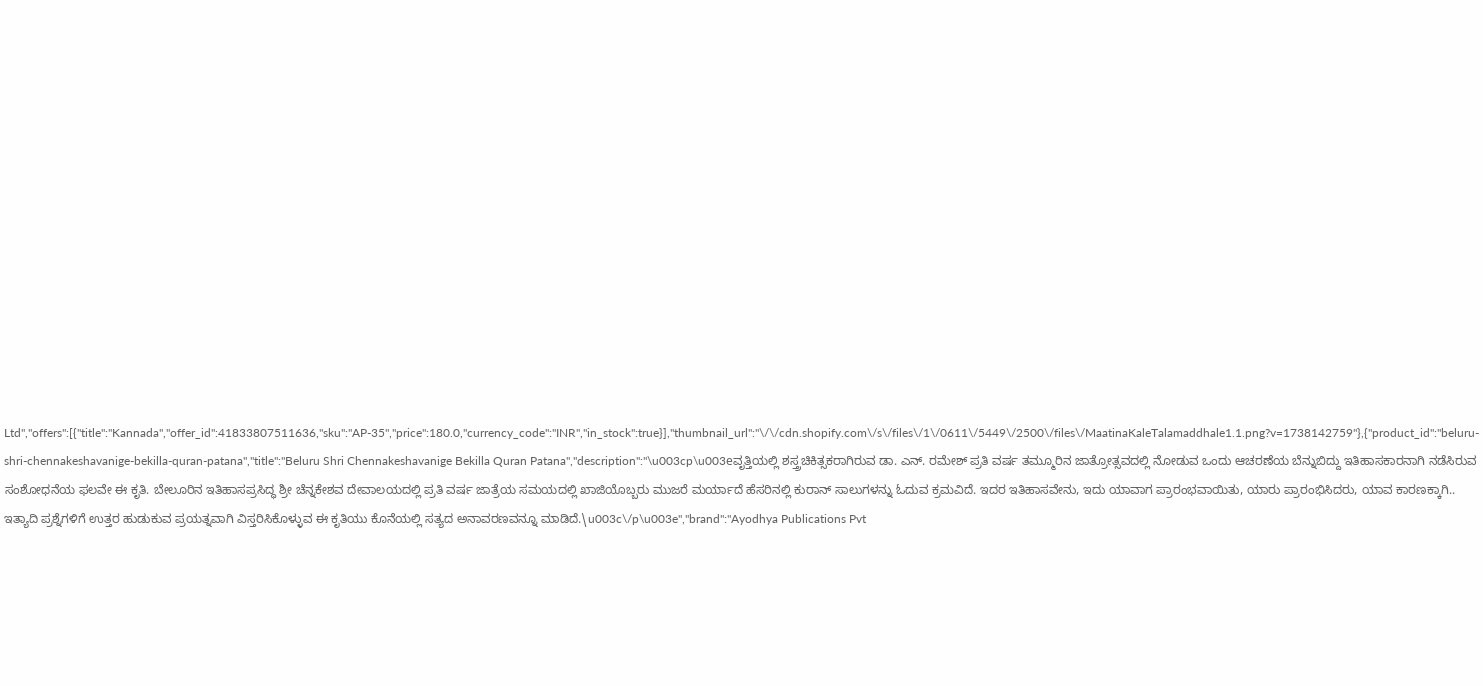Ltd","offers":[{"title":"Kannada","offer_id":41833807511636,"sku":"AP-35","price":180.0,"currency_code":"INR","in_stock":true}],"thumbnail_url":"\/\/cdn.shopify.com\/s\/files\/1\/0611\/5449\/2500\/files\/MaatinaKaleTalamaddhale1.1.png?v=1738142759"},{"product_id":"beluru-shri-chennakeshavanige-bekilla-quran-patana","title":"Beluru Shri Chennakeshavanige Bekilla Quran Patana","description":"\u003cp\u003eವೃತ್ತಿಯಲ್ಲಿ ಶಸ್ತ್ರಚಿಕಿತ್ಸಕರಾಗಿರುವ ಡಾ. ಎನ್. ರಮೇಶ್ ಪ್ರತಿ ವರ್ಷ ತಮ್ಮೂರಿನ ಜಾತ್ರೋತ್ಸವದಲ್ಲಿ ನೋಡುವ ಒಂದು ಆಚರಣೆಯ ಬೆನ್ನುಬಿದ್ದು ಇತಿಹಾಸಕಾರನಾಗಿ ನಡೆಸಿರುವ ಸಂಶೋಧನೆಯ ಫಲವೇ ಈ ಕೃತಿ. ಬೇಲೂರಿನ ಇತಿಹಾಸಪ್ರಸಿದ್ಧ ಶ್ರೀ ಚೆನ್ನಕೇಶವ ದೇವಾಲಯದಲ್ಲಿ ಪ್ರತಿ ವರ್ಷ ಜಾತ್ರೆಯ ಸಮಯದಲ್ಲಿ ಖಾಜಿಯೊಬ್ಬರು ಮುಜರೆ ಮರ್ಯಾದೆ ಹೆಸರಿನಲ್ಲಿ ಕುರಾನ್ ಸಾಲುಗಳನ್ನು ಓದುವ ಕ್ರಮವಿದೆ. ಇದರ ಇತಿಹಾಸವೇನು, ಇದು ಯಾವಾಗ ಪ್ರಾರಂಭವಾಯಿತು, ಯಾರು ಪ್ರಾರಂಭಿಸಿದರು, ಯಾವ ಕಾರಣಕ್ಕಾಗಿ.. ಇತ್ಯಾದಿ ಪ್ರಶ್ನೆಗಳಿಗೆ ಉತ್ತರ ಹುಡುಕುವ ಪ್ರಯತ್ನವಾಗಿ ವಿಸ್ತರಿಸಿಕೊಳ್ಳುವ ಈ ಕೃತಿಯು ಕೊನೆಯಲ್ಲಿ ಸತ್ಯದ ಅನಾವರಣವನ್ನೂ ಮಾಡಿದೆ.\u003c\/p\u003e","brand":"Ayodhya Publications Pvt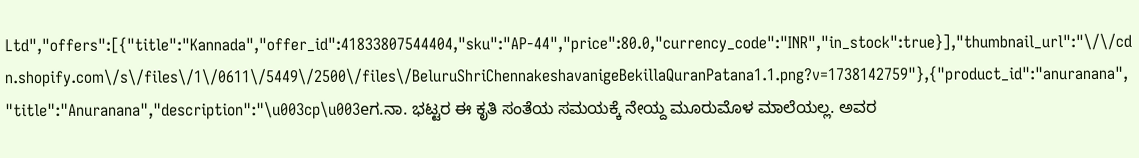Ltd","offers":[{"title":"Kannada","offer_id":41833807544404,"sku":"AP-44","price":80.0,"currency_code":"INR","in_stock":true}],"thumbnail_url":"\/\/cdn.shopify.com\/s\/files\/1\/0611\/5449\/2500\/files\/BeluruShriChennakeshavanigeBekillaQuranPatana1.1.png?v=1738142759"},{"product_id":"anuranana","title":"Anuranana","description":"\u003cp\u003eಗ.ನಾ. ಭಟ್ಟರ ಈ ಕೃತಿ ಸಂತೆಯ ಸಮಯಕ್ಕೆ ನೇಯ್ದ ಮೂರುಮೊಳ ಮಾಲೆಯಲ್ಲ. ಅವರ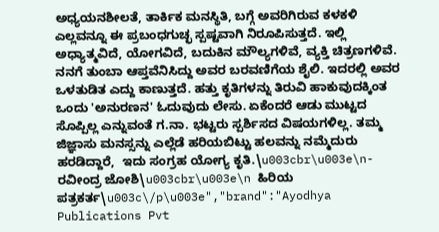ಅಧ್ಯಯನಶೀಲತೆ, ತಾರ್ಕಿಕ ಮನಸ್ಥಿತಿ, ಬಗ್ಗೆ ಅವರಿಗಿರುವ ಕಳಕಳಿ ಎಲ್ಲವನ್ನೂ ಈ ಪ್ರಬಂಧಗುಚ್ಛ ಸ್ಪಷ್ಟವಾಗಿ ನಿರೂಪಿಸುತ್ತದೆ. ಇಲ್ಲಿ ಅಧ್ಯಾತ್ಮವಿದೆ, ಯೋಗವಿದೆ, ಬದುಕಿನ ಮೌಲ್ಯಗಳಿವೆ, ವ್ಯಕ್ತಿ ಚಿತ್ರಣಗಳಿವೆ. ನನಗೆ ತುಂಬಾ ಆಪ್ತವೆನಿಸಿದ್ದು ಅವರ ಬರವಣಿಗೆಯ ಶೈಲಿ. ಇದರಲ್ಲಿ ಅವರ ಒಳತುಡಿತ ಎದ್ದು ಕಾಣುತ್ತದೆ. ಹತ್ತು ಕೃತಿಗಳನ್ನು ತಿರುವಿ ಹಾಕುವುದಕ್ಕಿಂತ ಒಂದು 'ಅನುರಣನ' ಓದುವುದು ಲೇಸು. ಏಕೆಂದರೆ ಆಡು ಮುಟ್ಟದ ಸೊಪ್ಪಿಲ್ಲ ಎನ್ನುವಂತೆ ಗ.ನಾ. ಭಟ್ಟರು ಸ್ಪರ್ಶಿಸದ ವಿಷಯಗಳಿಲ್ಲ. ತಮ್ಮ ಜಿಜ್ಞಾಸು ಮನಸ್ಸನ್ನು ಎಲ್ಲೆಡೆ ಹರಿಯಬಿಟ್ಟು ಹಲವನ್ನು ನಮ್ಮೆದುರು ಹರಡಿದ್ದಾರೆ,  ಇದು ಸಂಗ್ರಹ ಯೋಗ್ಯ ಕೃತಿ.\u003cbr\u003e\n- ರವೀಂದ್ರ ಜೋಶಿ\u003cbr\u003e\n ಹಿರಿಯ ಪತ್ರಕರ್ತ\u003c\/p\u003e","brand":"Ayodhya Publications Pvt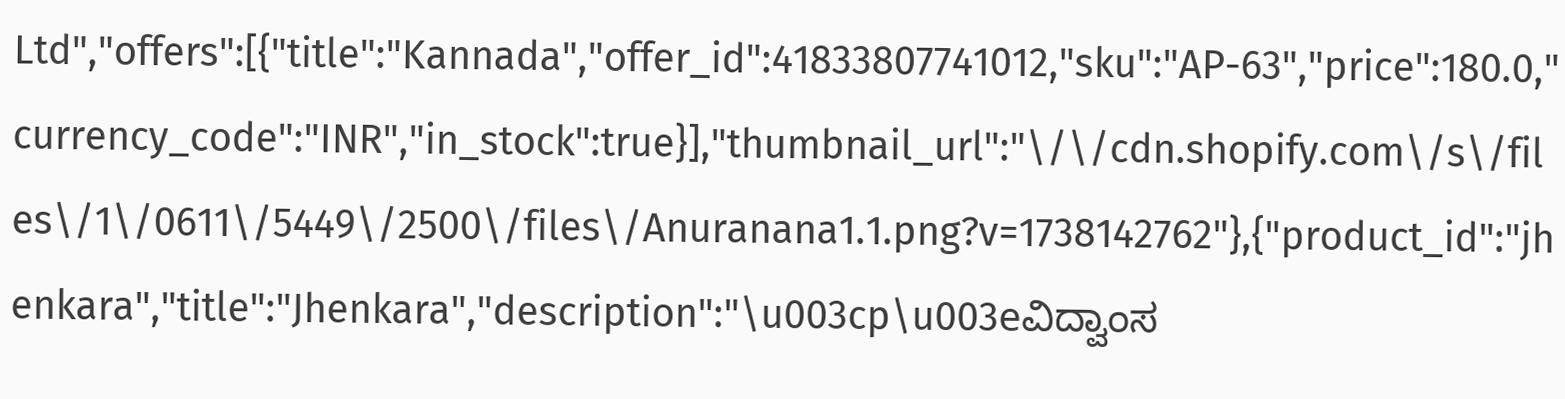Ltd","offers":[{"title":"Kannada","offer_id":41833807741012,"sku":"AP-63","price":180.0,"currency_code":"INR","in_stock":true}],"thumbnail_url":"\/\/cdn.shopify.com\/s\/files\/1\/0611\/5449\/2500\/files\/Anuranana1.1.png?v=1738142762"},{"product_id":"jhenkara","title":"Jhenkara","description":"\u003cp\u003eವಿದ್ವಾಂಸ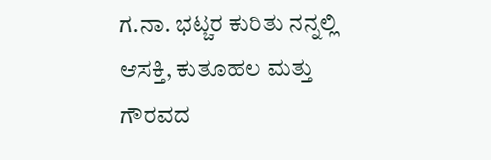ಗ.ನಾ. ಭಟ್ಚರ ಕುರಿತು ನನ್ನಲ್ಲಿ ಆಸಕ್ತಿ, ಕುತೂಹಲ ಮತ್ತು ಗೌರವದ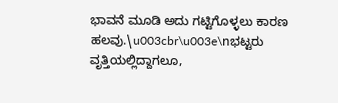ಭಾವನೆ ಮೂಡಿ ಅದು ಗಟ್ಟಿಗೊಳ್ಳಲು ಕಾರಣ ಹಲವು.\u003cbr\u003e\nಭಟ್ಟರು ವೃತ್ತಿಯಲ್ಲಿದ್ದಾಗಲೂ,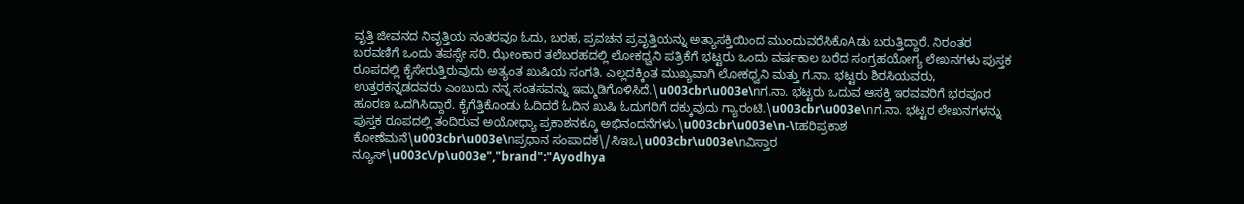ವೃತ್ತಿ ಜೀವನದ ನಿವೃತ್ತಿಯ ನಂತರವೂ ಓದು, ಬರಹ, ಪ್ರವಚನ ಪ್ರವೃತ್ತಿಯನ್ನು ಅತ್ಯಾಸಕ್ತಿಯಿಂದ ಮುಂದುವರೆಸಿಕೊAಡು ಬರುತ್ತಿದ್ದಾರೆ. ನಿರಂತರ ಬರವಣಿಗೆ ಒಂದು ತಪಸ್ಸೇ ಸರಿ. ಝೇಂಕಾರ ತಲೆಬರಹದಲ್ಲಿ ಲೋಕಧ್ವನಿ ಪತ್ರಿಕೆಗೆ ಭಟ್ಟರು ಒಂದು ವರ್ಷಕಾಲ ಬರೆದ ಸಂಗ್ರಹಯೋಗ್ಯ ಲೇಖನಗಳು ಪುಸ್ತಕ ರೂಪದಲ್ಲಿ ಕೈಸೇರುತ್ತಿರುವುದು ಅತ್ಯಂತ ಖುಷಿಯ ಸಂಗತಿ. ಎಲ್ಲದಕ್ಕಿಂತ ಮುಖ್ಯವಾಗಿ ಲೋಕಧ್ವನಿ ಮತ್ತು ಗ.ನಾ. ಭಟ್ಟರು ಶಿರಸಿಯವರು, ಉತ್ತರಕನ್ನಡದವರು ಎಂಬುದು ನನ್ನ ಸಂತಸವನ್ನು ಇಮ್ಮಡಿಗೊಳಿಸಿದೆ.\u003cbr\u003e\nಗ.ನಾ. ಭಟ್ಟರು ಒದುವ ಆಸಕ್ತಿ ಇರವವರಿಗೆ ಭರಪೂರ ಹೂರಣ ಒದಗಿಸಿದ್ದಾರೆ. ಕೈಗೆತ್ತಿಕೊಂಡು ಓದಿದರೆ ಓದಿನ ಖುಷಿ ಓದುಗರಿಗೆ ದಕ್ಕುವುದು ಗ್ಯಾರಂಟಿ.\u003cbr\u003e\nಗ.ನಾ. ಭಟ್ಟರ ಲೇಖನಗಳನ್ನು ಪುಸ್ತಕ ರೂಪದಲ್ಲಿ ತಂದಿರುವ ಅಯೋಧ್ಯಾ ಪ್ರಕಾಶನಕ್ಕೂ ಅಭಿನಂದನೆಗಳು.\u003cbr\u003e\n-\tಹರಿಪ್ರಕಾಶ ಕೋಣೆಮನೆ\u003cbr\u003e\nಪ್ರಧಾನ ಸಂಪಾದಕ\/ಸಿಇಒ\u003cbr\u003e\nವಿಸ್ತಾರ ನ್ಯೂಸ್\u003c\/p\u003e","brand":"Ayodhya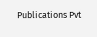Publications Pvt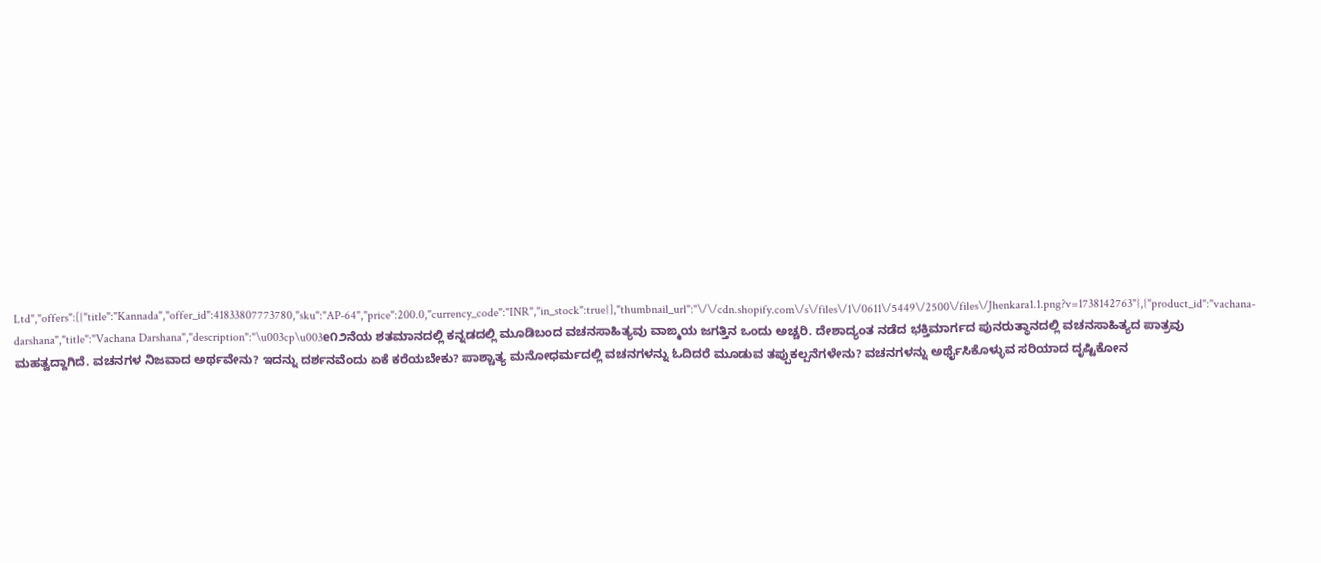Ltd","offers":[{"title":"Kannada","offer_id":41833807773780,"sku":"AP-64","price":200.0,"currency_code":"INR","in_stock":true}],"thumbnail_url":"\/\/cdn.shopify.com\/s\/files\/1\/0611\/5449\/2500\/files\/Jhenkara1.1.png?v=1738142763"},{"product_id":"vachana-darshana","title":"Vachana Darshana","description":"\u003cp\u003e೧೨ನೆಯ ಶತಮಾನದಲ್ಲಿ ಕನ್ನಡದಲ್ಲಿ ಮೂಡಿಬಂದ ವಚನಸಾಹಿತ್ಯವು ವಾಙ್ಮಯ ಜಗತ್ತಿನ ಒಂದು ಅಚ್ಚರಿ. ದೇಶಾದ್ಯಂತ ನಡೆದ ಭಕ್ತಿಮಾರ್ಗದ ಪುನರುತ್ಥಾನದಲ್ಲಿ ವಚನಸಾಹಿತ್ಯದ ಪಾತ್ರವು ಮಹತ್ವದ್ದಾಗಿದೆ. ವಚನಗಳ ನಿಜವಾದ ಅರ್ಥವೇನು? ಇದನ್ನು ದರ್ಶನವೆಂದು ಏಕೆ ಕರೆಯಬೇಕು? ಪಾಶ್ಚಾತ್ಯ ಮನೋಧರ್ಮದಲ್ಲಿ ವಚನಗಳನ್ನು ಓದಿದರೆ ಮೂಡುವ ತಪ್ಪುಕಲ್ಪನೆಗಳೇನು? ವಚನಗಳನ್ನು ಅರ್ಥೈಸಿಕೊಳ್ಳುವ ಸರಿಯಾದ ದೃಷ್ಟಿಕೋನ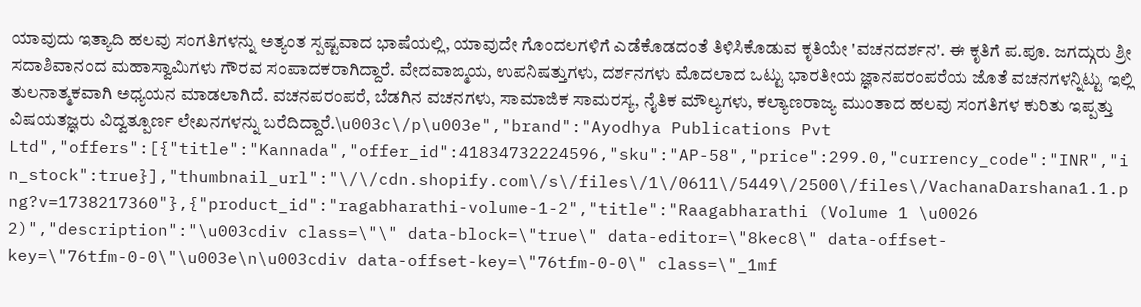ಯಾವುದು ಇತ್ಯಾದಿ ಹಲವು ಸಂಗತಿಗಳನ್ನು ಅತ್ಯಂತ ಸ್ಪಷ್ಟವಾದ ಭಾಷೆಯಲ್ಲಿ, ಯಾವುದೇ ಗೊಂದಲಗಳಿಗೆ ಎಡೆಕೊಡದಂತೆ ತಿಳಿಸಿಕೊಡುವ ಕೃತಿಯೇ 'ವಚನದರ್ಶನ'. ಈ ಕೃತಿಗೆ ಪ.ಪೂ. ಜಗದ್ಗುರು ಶ್ರೀ ಸದಾಶಿವಾನಂದ ಮಹಾಸ್ವಾಮಿಗಳು ಗೌರವ ಸಂಪಾದಕರಾಗಿದ್ದಾರೆ. ವೇದವಾಙ್ಮಯ, ಉಪನಿಷತ್ತುಗಳು, ದರ್ಶನಗಳು ಮೊದಲಾದ ಒಟ್ಟು ಭಾರತೀಯ ಜ್ಞಾನಪರಂಪರೆಯ ಜೊತೆ ವಚನಗಳನ್ನಿಟ್ಟು ಇಲ್ಲಿ ತುಲನಾತ್ಮಕವಾಗಿ ಅಧ್ಯಯನ ಮಾಡಲಾಗಿದೆ. ವಚನಪರಂಪರೆ, ಬೆಡಗಿನ ವಚನಗಳು, ಸಾಮಾಜಿಕ ಸಾಮರಸ್ಯ, ನೈತಿಕ ಮೌಲ್ಯಗಳು, ಕಲ್ಯಾಣರಾಜ್ಯ ಮುಂತಾದ ಹಲವು ಸಂಗತಿಗಳ ಕುರಿತು ಇಪ್ಪತ್ತು ವಿಷಯತಜ್ಞರು ವಿದ್ವತ್ಪೂರ್ಣ ಲೇಖನಗಳನ್ನು ಬರೆದಿದ್ದಾರೆ.\u003c\/p\u003e","brand":"Ayodhya Publications Pvt Ltd","offers":[{"title":"Kannada","offer_id":41834732224596,"sku":"AP-58","price":299.0,"currency_code":"INR","in_stock":true}],"thumbnail_url":"\/\/cdn.shopify.com\/s\/files\/1\/0611\/5449\/2500\/files\/VachanaDarshana1.1.png?v=1738217360"},{"product_id":"ragabharathi-volume-1-2","title":"Raagabharathi (Volume 1 \u0026 2)","description":"\u003cdiv class=\"\" data-block=\"true\" data-editor=\"8kec8\" data-offset-key=\"76tfm-0-0\"\u003e\n\u003cdiv data-offset-key=\"76tfm-0-0\" class=\"_1mf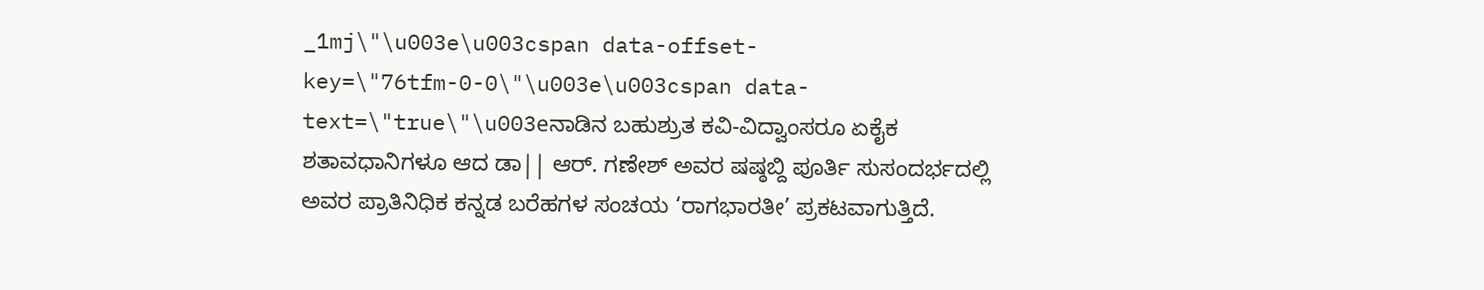_1mj\"\u003e\u003cspan data-offset-key=\"76tfm-0-0\"\u003e\u003cspan data-text=\"true\"\u003eನಾಡಿನ ಬಹುಶ್ರುತ ಕವಿ-ವಿದ್ವಾಂಸರೂ ಏಕೈಕ ಶತಾವಧಾನಿಗಳೂ ಆದ ಡಾ|| ಆರ್. ಗಣೇಶ್ ಅವರ ಷಷ್ಠಬ್ದಿ ಪೂರ್ತಿ ಸುಸಂದರ್ಭದಲ್ಲಿ ಅವರ ಪ್ರಾತಿನಿಧಿಕ ಕನ್ನಡ ಬರೆಹಗಳ ಸಂಚಯ ‘ರಾಗಭಾರತೀ’ ಪ್ರಕಟವಾಗುತ್ತಿದೆ.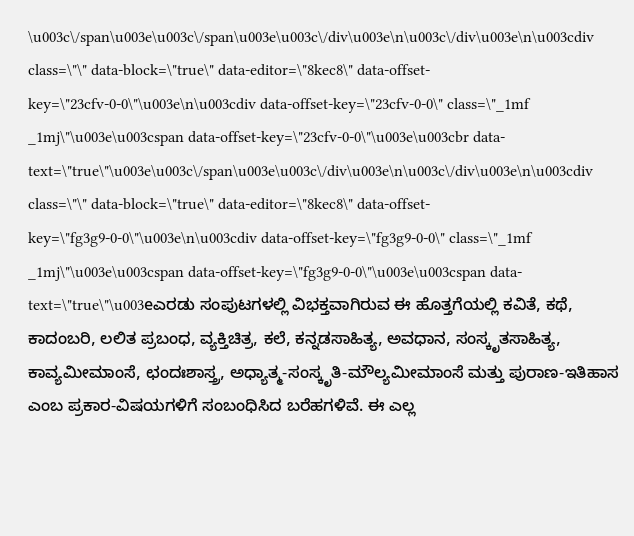\u003c\/span\u003e\u003c\/span\u003e\u003c\/div\u003e\n\u003c\/div\u003e\n\u003cdiv class=\"\" data-block=\"true\" data-editor=\"8kec8\" data-offset-key=\"23cfv-0-0\"\u003e\n\u003cdiv data-offset-key=\"23cfv-0-0\" class=\"_1mf _1mj\"\u003e\u003cspan data-offset-key=\"23cfv-0-0\"\u003e\u003cbr data-text=\"true\"\u003e\u003c\/span\u003e\u003c\/div\u003e\n\u003c\/div\u003e\n\u003cdiv class=\"\" data-block=\"true\" data-editor=\"8kec8\" data-offset-key=\"fg3g9-0-0\"\u003e\n\u003cdiv data-offset-key=\"fg3g9-0-0\" class=\"_1mf _1mj\"\u003e\u003cspan data-offset-key=\"fg3g9-0-0\"\u003e\u003cspan data-text=\"true\"\u003eಎರಡು ಸಂಪುಟಗಳಲ್ಲಿ ವಿಭಕ್ತವಾಗಿರುವ ಈ ಹೊತ್ತಗೆಯಲ್ಲಿ ಕವಿತೆ, ಕಥೆ, ಕಾದಂಬರಿ, ಲಲಿತ ಪ್ರಬಂಧ, ವ್ಯಕ್ತಿಚಿತ್ರ, ಕಲೆ, ಕನ್ನಡಸಾಹಿತ್ಯ, ಅವಧಾನ, ಸಂಸ್ಕೃತಸಾಹಿತ್ಯ, ಕಾವ್ಯಮೀಮಾಂಸೆ, ಛಂದಃಶಾಸ್ತ್ರ, ಅಧ್ಯಾತ್ಮ-ಸಂಸ್ಕೃತಿ-ಮೌಲ್ಯಮೀಮಾಂಸೆ ಮತ್ತು ಪುರಾಣ-ಇತಿಹಾಸ ಎಂಬ ಪ್ರಕಾರ-ವಿಷಯಗಳಿಗೆ ಸಂಬಂಧಿಸಿದ ಬರೆಹಗಳಿವೆ. ಈ ಎಲ್ಲ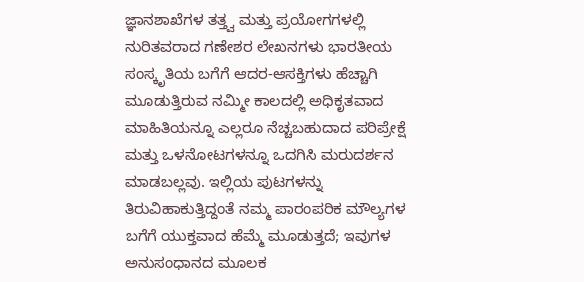ಜ್ಞಾನಶಾಖೆಗಳ ತತ್ತ್ವ ಮತ್ತು ಪ್ರಯೋಗಗಳಲ್ಲಿ ನುರಿತವರಾದ ಗಣೇಶರ ಲೇಖನಗಳು ಭಾರತೀಯ ಸಂಸ್ಕೃತಿಯ ಬಗೆಗೆ ಆದರ-ಆಸಕ್ತಿಗಳು ಹೆಚ್ಚಾಗಿ ಮೂಡುತ್ತಿರುವ ನಮ್ಮೀ ಕಾಲದಲ್ಲಿ ಅಧಿಕೃತವಾದ ಮಾಹಿತಿಯನ್ನೂ ಎಲ್ಲರೂ ನೆಚ್ಚಬಹುದಾದ ಪರಿಪ್ರೇಕ್ಷೆ ಮತ್ತು ಒಳನೋಟಗಳನ್ನೂ ಒದಗಿಸಿ ಮರುದರ್ಶನ ಮಾಡಬಲ್ಲವು. ಇಲ್ಲಿಯ ಪುಟಗಳನ್ನು ತಿರುವಿಹಾಕುತ್ತಿದ್ದಂತೆ ನಮ್ಮ ಪಾರಂಪರಿಕ ಮೌಲ್ಯಗಳ ಬಗೆಗೆ ಯುಕ್ತವಾದ ಹೆಮ್ಮೆ ಮೂಡುತ್ತದೆ; ಇವುಗಳ ಅನುಸಂಧಾನದ ಮೂಲಕ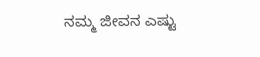ನಮ್ಮ ಜೀವನ ಎಷ್ಟು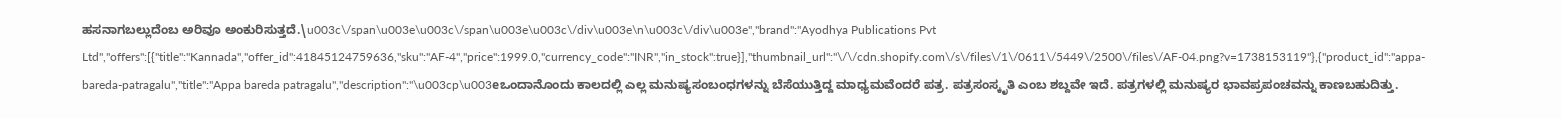ಹಸನಾಗಬಲ್ಲುದೆಂಬ ಅರಿವೂ ಅಂಕುರಿಸುತ್ತದೆ.\u003c\/span\u003e\u003c\/span\u003e\u003c\/div\u003e\n\u003c\/div\u003e","brand":"Ayodhya Publications Pvt Ltd","offers":[{"title":"Kannada","offer_id":41845124759636,"sku":"AF-4","price":1999.0,"currency_code":"INR","in_stock":true}],"thumbnail_url":"\/\/cdn.shopify.com\/s\/files\/1\/0611\/5449\/2500\/files\/AF-04.png?v=1738153119"},{"product_id":"appa-bareda-patragalu","title":"Appa bareda patragalu","description":"\u003cp\u003eಒಂದಾನೊಂದು ಕಾಲದಲ್ಲಿ ಎಲ್ಲ ಮನುಷ್ಯಸಂಬಂಧಗಳನ್ನು ಬೆಸೆಯುತ್ತಿದ್ದ ಮಾಧ್ಯಮವೆಂದರೆ ಪತ್ರ. ಪತ್ರಸಂಸ್ಕೃತಿ ಎಂಬ ಶಬ್ದವೇ ಇದೆ. ಪತ್ರಗಳಲ್ಲಿ ಮನುಷ್ಯರ ಭಾವಪ್ರಪಂಚವನ್ನು ಕಾಣಬಹುದಿತ್ತು.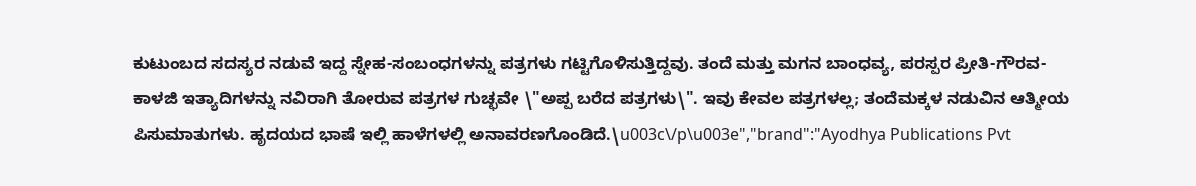ಕುಟುಂಬದ ಸದಸ್ಯರ ನಡುವೆ ಇದ್ದ ಸ್ನೇಹ-ಸಂಬಂಧಗಳನ್ನು ಪತ್ರಗಳು ಗಟ್ಟಿಗೊಳಿಸುತ್ತಿದ್ದವು. ತಂದೆ ಮತ್ತು ಮಗನ ಬಾಂಧವ್ಯ, ಪರಸ್ಪರ ಪ್ರೀತಿ-ಗೌರವ-ಕಾಳಜಿ ಇತ್ಯಾದಿಗಳನ್ನು ನವಿರಾಗಿ ತೋರುವ ಪತ್ರಗಳ ಗುಚ್ಛವೇ \"ಅಪ್ಪ ಬರೆದ ಪತ್ರಗಳು\". ಇವು ಕೇವಲ ಪತ್ರಗಳಲ್ಲ; ತಂದೆಮಕ್ಕಳ ನಡುವಿನ ಆತ್ಮೀಯ ಪಿಸುಮಾತುಗಳು. ಹೃದಯದ ಭಾಷೆ ಇಲ್ಲಿ ಹಾಳೆಗಳಲ್ಲಿ ಅನಾವರಣಗೊಂಡಿದೆ.\u003c\/p\u003e","brand":"Ayodhya Publications Pvt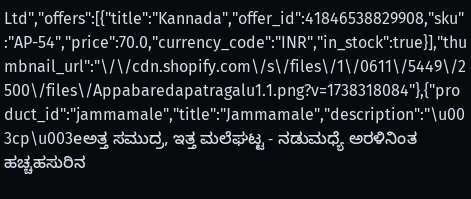Ltd","offers":[{"title":"Kannada","offer_id":41846538829908,"sku":"AP-54","price":70.0,"currency_code":"INR","in_stock":true}],"thumbnail_url":"\/\/cdn.shopify.com\/s\/files\/1\/0611\/5449\/2500\/files\/Appabaredapatragalu1.1.png?v=1738318084"},{"product_id":"jammamale","title":"Jammamale","description":"\u003cp\u003eಅತ್ತ ಸಮುದ್ರ, ಇತ್ತ ಮಲೆಘಟ್ಟ - ನಡುಮಧ್ಯೆ ಅರಳಿನಿಂತ ಹಚ್ಚಹಸುರಿನ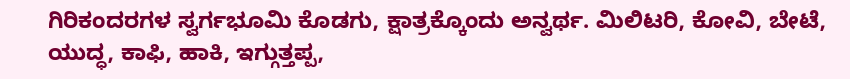ಗಿರಿಕಂದರಗಳ ಸ್ವರ್ಗಭೂಮಿ ಕೊಡಗು, ಕ್ಷಾತ್ರಕ್ಕೊಂದು ಅನ್ವರ್ಥ. ಮಿಲಿಟರಿ, ಕೋವಿ, ಬೇಟೆ, ಯುದ್ಧ, ಕಾಫಿ, ಹಾಕಿ, ಇಗ್ಗುತ್ತಪ್ಪ,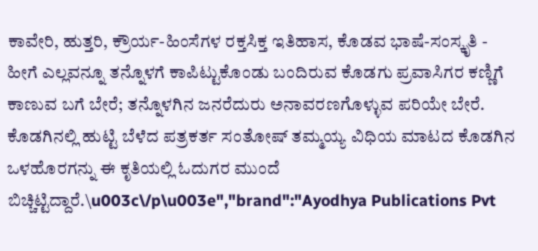ಕಾವೇರಿ, ಹುತ್ತರಿ, ಕ್ರೌರ್ಯ-ಹಿಂಸೆಗಳ ರಕ್ತಸಿಕ್ತ ಇತಿಹಾಸ, ಕೊಡವ ಭಾಷೆ-ಸಂಸ್ಕೃತಿ - ಹೀಗೆ ಎಲ್ಲವನ್ನೂ ತನ್ನೊಳಗೆ ಕಾಪಿಟ್ಟುಕೊಂಡು ಬಂದಿರುವ ಕೊಡಗು ಪ್ರವಾಸಿಗರ ಕಣ್ಣಿಗೆ ಕಾಣುವ ಬಗೆ ಬೇರೆ; ತನ್ನೊಳಗಿನ ಜನರೆದುರು ಅನಾವರಣಗೊಳ್ಳುವ ಪರಿಯೇ ಬೇರೆ. ಕೊಡಗಿನಲ್ಲಿ ಹುಟ್ಟಿ ಬೆಳೆದ ಪತ್ರಕರ್ತ ಸಂತೋಷ್ ತಮ್ಮಯ್ಯ ವಿಧಿಯ ಮಾಟದ ಕೊಡಗಿನ ಒಳಹೊರಗನ್ನು ಈ ಕೃತಿಯಲ್ಲಿ ಓದುಗರ ಮುಂದೆ ಬಿಚ್ಚಿಟ್ಟಿದ್ದಾರೆ.\u003c\/p\u003e","brand":"Ayodhya Publications Pvt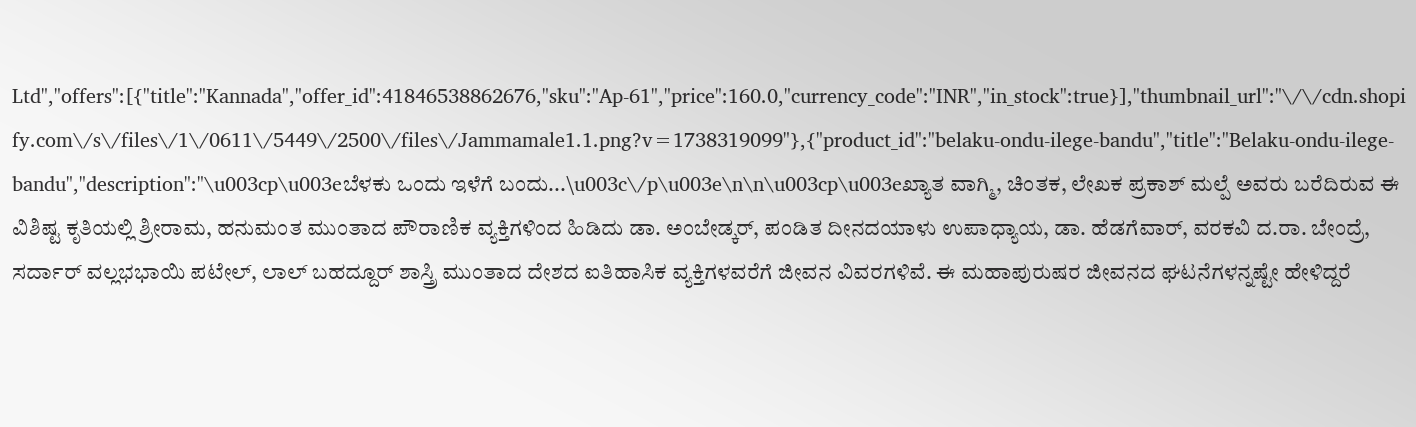Ltd","offers":[{"title":"Kannada","offer_id":41846538862676,"sku":"Ap-61","price":160.0,"currency_code":"INR","in_stock":true}],"thumbnail_url":"\/\/cdn.shopify.com\/s\/files\/1\/0611\/5449\/2500\/files\/Jammamale1.1.png?v=1738319099"},{"product_id":"belaku-ondu-ilege-bandu","title":"Belaku-ondu-ilege-bandu","description":"\u003cp\u003eಬೆಳಕು ಒಂದು ಇಳೆಗೆ ಬಂದು...\u003c\/p\u003e\n\n\u003cp\u003eಖ್ಯಾತ ವಾಗ್ಮಿ, ಚಿಂತಕ, ಲೇಖಕ ಪ್ರಕಾಶ್ ಮಲ್ಪೆ ಅವರು ಬರೆದಿರುವ ಈ ವಿಶಿಷ್ಟ ಕೃತಿಯಲ್ಲಿ ಶ್ರೀರಾಮ, ಹನುಮಂತ ಮುಂತಾದ ಪೌರಾಣಿಕ ವ್ಯಕ್ತಿಗಳಿಂದ ಹಿಡಿದು ಡಾ. ಅಂಬೇಡ್ಕರ್, ಪಂಡಿತ ದೀನದಯಾಳು ಉಪಾಧ್ಯಾಯ, ಡಾ. ಹೆಡಗೆವಾರ್, ವರಕವಿ ದ.ರಾ. ಬೇಂದ್ರೆ, ಸರ್ದಾರ್ ವಲ್ಲಭಭಾಯಿ ಪಟೇಲ್, ಲಾಲ್ ಬಹದ್ದೂರ್ ಶಾಸ್ತ್ರಿ ಮುಂತಾದ ದೇಶದ ಐತಿಹಾಸಿಕ ವ್ಯಕ್ತಿಗಳವರೆಗೆ ಜೀವನ ವಿವರಗಳಿವೆ. ಈ ಮಹಾಪುರುಷರ ಜೀವನದ ಘಟನೆಗಳನ್ನಷ್ಟೇ ಹೇಳಿದ್ದರೆ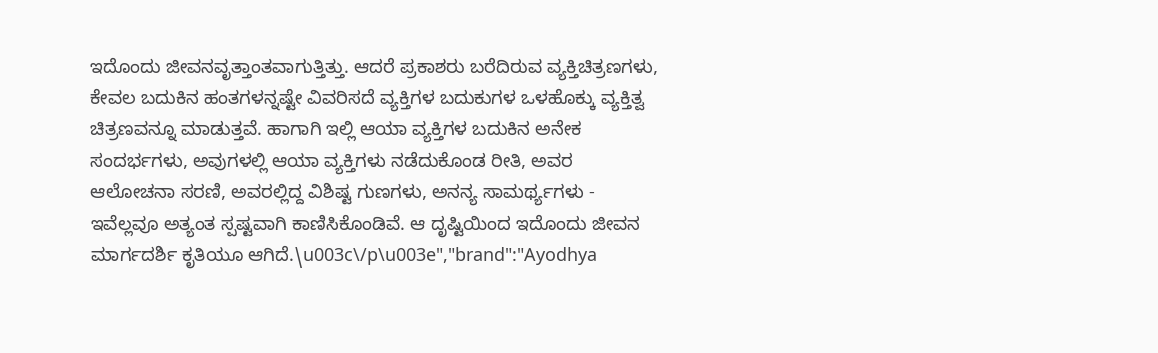ಇದೊಂದು ಜೀವನವೃತ್ತಾಂತವಾಗುತ್ತಿತ್ತು. ಆದರೆ ಪ್ರಕಾಶರು ಬರೆದಿರುವ ವ್ಯಕ್ತಿಚಿತ್ರಣಗಳು, ಕೇವಲ ಬದುಕಿನ ಹಂತಗಳನ್ನಷ್ಟೇ ವಿವರಿಸದೆ ವ್ಯಕ್ತಿಗಳ ಬದುಕುಗಳ ಒಳಹೊಕ್ಕು ವ್ಯಕ್ತಿತ್ವ ಚಿತ್ರಣವನ್ನೂ ಮಾಡುತ್ತವೆ. ಹಾಗಾಗಿ ಇಲ್ಲಿ ಆಯಾ ವ್ಯಕ್ತಿಗಳ ಬದುಕಿನ ಅನೇಕ ಸಂದರ್ಭಗಳು, ಅವುಗಳಲ್ಲಿ ಆಯಾ ವ್ಯಕ್ತಿಗಳು ನಡೆದುಕೊಂಡ ರೀತಿ, ಅವರ ಆಲೋಚನಾ ಸರಣಿ, ಅವರಲ್ಲಿದ್ದ ವಿಶಿಷ್ಟ ಗುಣಗಳು, ಅನನ್ಯ ಸಾಮರ್ಥ್ಯಗಳು - ಇವೆಲ್ಲವೂ ಅತ್ಯಂತ ಸ್ಪಷ್ಟವಾಗಿ ಕಾಣಿಸಿಕೊಂಡಿವೆ. ಆ ದೃಷ್ಟಿಯಿಂದ ಇದೊಂದು ಜೀವನ ಮಾರ್ಗದರ್ಶಿ ಕೃತಿಯೂ ಆಗಿದೆ.\u003c\/p\u003e","brand":"Ayodhya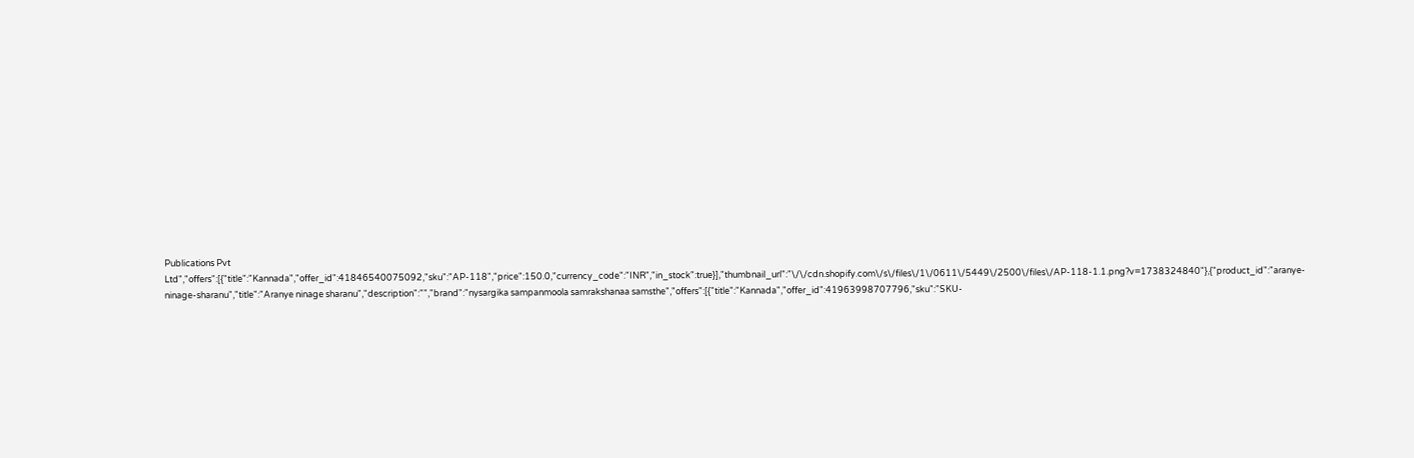Publications Pvt Ltd","offers":[{"title":"Kannada","offer_id":41846540075092,"sku":"AP-118","price":150.0,"currency_code":"INR","in_stock":true}],"thumbnail_url":"\/\/cdn.shopify.com\/s\/files\/1\/0611\/5449\/2500\/files\/AP-118-1.1.png?v=1738324840"},{"product_id":"aranye-ninage-sharanu","title":"Aranye ninage sharanu","description":"","brand":"nysargika sampanmoola samrakshanaa samsthe","offers":[{"title":"Kannada","offer_id":41963998707796,"sku":"SKU-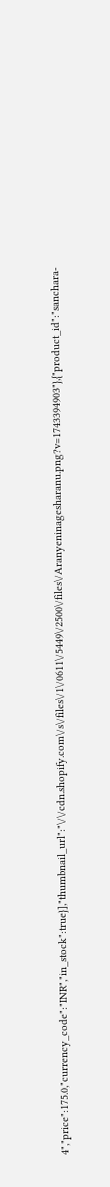4","price":175.0,"currency_code":"INR","in_stock":true}],"thumbnail_url":"\/\/cdn.shopify.com\/s\/files\/1\/0611\/5449\/2500\/files\/Aranyeninagesharanu.png?v=1743394903"},{"product_id":"sanchara-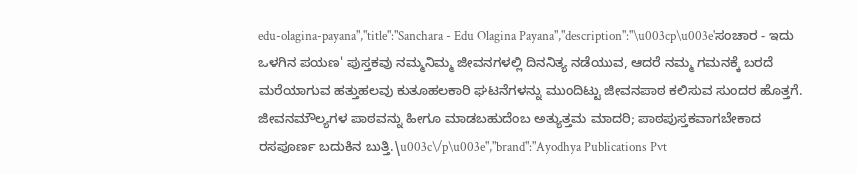edu-olagina-payana","title":"Sanchara - Edu Olagina Payana","description":"\u003cp\u003e'ಸಂಚಾರ - ಇದು ಒಳಗಿನ ಪಯಣ' ಪುಸ್ತಕವು ನಮ್ಮನಿಮ್ಮ ಜೀವನಗಳಲ್ಲಿ ದಿನನಿತ್ಯ ನಡೆಯುವ, ಆದರೆ ನಮ್ಮ ಗಮನಕ್ಕೆ ಬರದೆ ಮರೆಯಾಗುವ ಹತ್ತುಹಲವು ಕುತೂಹಲಕಾರಿ ಘಟನೆಗಳನ್ನು ಮುಂದಿಟ್ಟು ಜೀವನಪಾಠ ಕಲಿಸುವ ಸುಂದರ ಹೊತ್ತಗೆ. ಜೀವನಮೌಲ್ಯಗಳ ಪಾಠವನ್ನು ಹೀಗೂ ಮಾಡಬಹುದೆಂಬ ಅತ್ಯುತ್ತಮ ಮಾದರಿ; ಪಾಠಪುಸ್ತಕವಾಗಬೇಕಾದ ರಸಪೂರ್ಣ ಬದುಕಿನ ಬುತ್ತಿ.\u003c\/p\u003e","brand":"Ayodhya Publications Pvt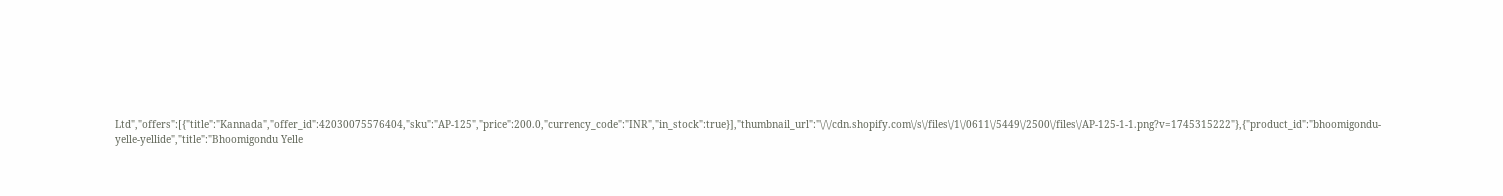Ltd","offers":[{"title":"Kannada","offer_id":42030075576404,"sku":"AP-125","price":200.0,"currency_code":"INR","in_stock":true}],"thumbnail_url":"\/\/cdn.shopify.com\/s\/files\/1\/0611\/5449\/2500\/files\/AP-125-1-1.png?v=1745315222"},{"product_id":"bhoomigondu-yelle-yellide","title":"Bhoomigondu Yelle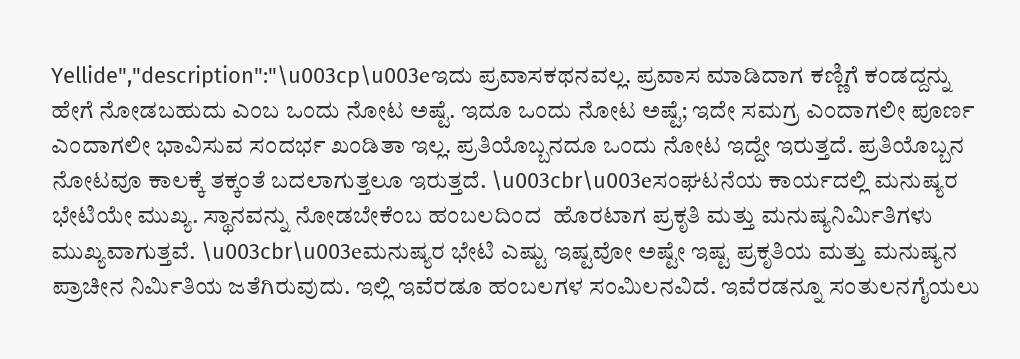Yellide","description":"\u003cp\u003eಇದು ಪ್ರವಾಸಕಥನವಲ್ಲ. ಪ್ರವಾಸ ಮಾಡಿದಾಗ ಕಣ್ಣಿಗೆ ಕಂಡದ್ದನ್ನು ಹೇಗೆ ನೋಡಬಹುದು ಎಂಬ ಒಂದು ನೋಟ ಅಷ್ಟೆ. ಇದೂ ಒಂದು ನೋಟ ಅಷ್ಟೆ; ಇದೇ ಸಮಗ್ರ ಎಂದಾಗಲೀ ಪೂರ್ಣ ಎಂದಾಗಲೀ ಭಾವಿಸುವ ಸಂದರ್ಭ ಖಂಡಿತಾ ಇಲ್ಲ. ಪ್ರತಿಯೊಬ್ಬನದೂ ಒಂದು ನೋಟ ಇದ್ದೇ ಇರುತ್ತದೆ. ಪ್ರತಿಯೊಬ್ಬನ ನೋಟವೂ ಕಾಲಕ್ಕೆ ತಕ್ಕಂತೆ ಬದಲಾಗುತ್ತಲೂ ಇರುತ್ತದೆ. \u003cbr\u003eಸಂಘಟನೆಯ ಕಾರ್ಯದಲ್ಲಿ ಮನುಷ್ಯರ ಭೇಟಿಯೇ ಮುಖ್ಯ. ಸ್ಥಾನವನ್ನು ನೋಡಬೇಕೆಂಬ ಹಂಬಲದಿಂದ  ಹೊರಟಾಗ ಪ್ರಕೃತಿ ಮತ್ತು ಮನುಷ್ಯನಿರ್ಮಿತಿಗಳು ಮುಖ್ಯವಾಗುತ್ತವೆ. \u003cbr\u003eಮನುಷ್ಯರ ಭೇಟಿ ಎಷ್ಟು ಇಷ್ಟವೋ ಅಷ್ಟೇ ಇಷ್ಟ ಪ್ರಕೃತಿಯ ಮತ್ತು ಮನುಷ್ಯನ ಪ್ರಾಚೀನ ನಿರ್ಮಿತಿಯ ಜತೆಗಿರುವುದು. ಇಲ್ಲಿ ಇವೆರಡೂ ಹಂಬಲಗಳ ಸಂಮಿಲನವಿದೆ. ಇವೆರಡನ್ನೂ ಸಂತುಲನಗೈಯಲು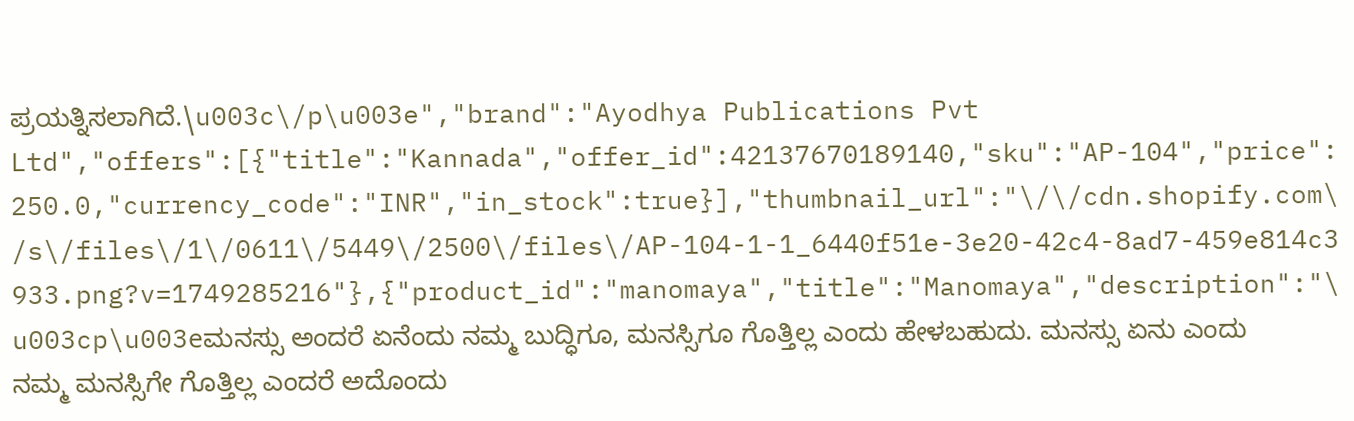ಪ್ರಯತ್ನಿಸಲಾಗಿದೆ.\u003c\/p\u003e","brand":"Ayodhya Publications Pvt Ltd","offers":[{"title":"Kannada","offer_id":42137670189140,"sku":"AP-104","price":250.0,"currency_code":"INR","in_stock":true}],"thumbnail_url":"\/\/cdn.shopify.com\/s\/files\/1\/0611\/5449\/2500\/files\/AP-104-1-1_6440f51e-3e20-42c4-8ad7-459e814c3933.png?v=1749285216"},{"product_id":"manomaya","title":"Manomaya","description":"\u003cp\u003eಮನಸ್ಸು ಅಂದರೆ ಏನೆಂದು ನಮ್ಮ ಬುದ್ಧಿಗೂ, ಮನಸ್ಸಿಗೂ ಗೊತ್ತಿಲ್ಲ ಎಂದು ಹೇಳಬಹುದು. ಮನಸ್ಸು ಏನು ಎಂದು ನಮ್ಮ ಮನಸ್ಸಿಗೇ ಗೊತ್ತಿಲ್ಲ ಎಂದರೆ ಅದೊಂದು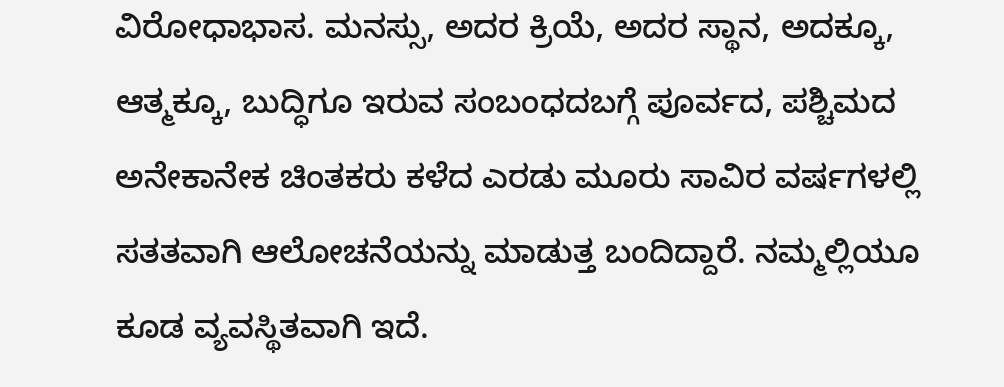ವಿರೋಧಾಭಾಸ. ಮನಸ್ಸು, ಅದರ ಕ್ರಿಯೆ, ಅದರ ಸ್ಥಾನ, ಅದಕ್ಕೂ, ಆತ್ಮಕ್ಕೂ, ಬುದ್ಧಿಗೂ ಇರುವ ಸಂಬಂಧದಬಗ್ಗೆ ಪೂರ್ವದ, ಪಶ್ಚಿಮದ ಅನೇಕಾನೇಕ ಚಿಂತಕರು ಕಳೆದ ಎರಡು ಮೂರು ಸಾವಿರ ವರ್ಷಗಳಲ್ಲಿ ಸತತವಾಗಿ ಆಲೋಚನೆಯನ್ನು ಮಾಡುತ್ತ ಬಂದಿದ್ದಾರೆ. ನಮ್ಮಲ್ಲಿಯೂ ಕೂಡ ವ್ಯವಸ್ಥಿತವಾಗಿ ಇದೆ.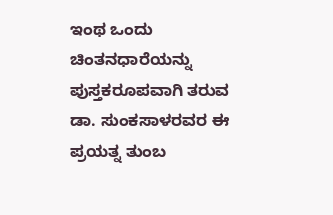ಇಂಥ ಒಂದು ಚಿಂತನಧಾರೆಯನ್ನು ಪುಸ್ತಕರೂಪವಾಗಿ ತರುವ ಡಾ. ಸುಂಕಸಾಳರವರ ಈ ಪ್ರಯತ್ನ ತುಂಬ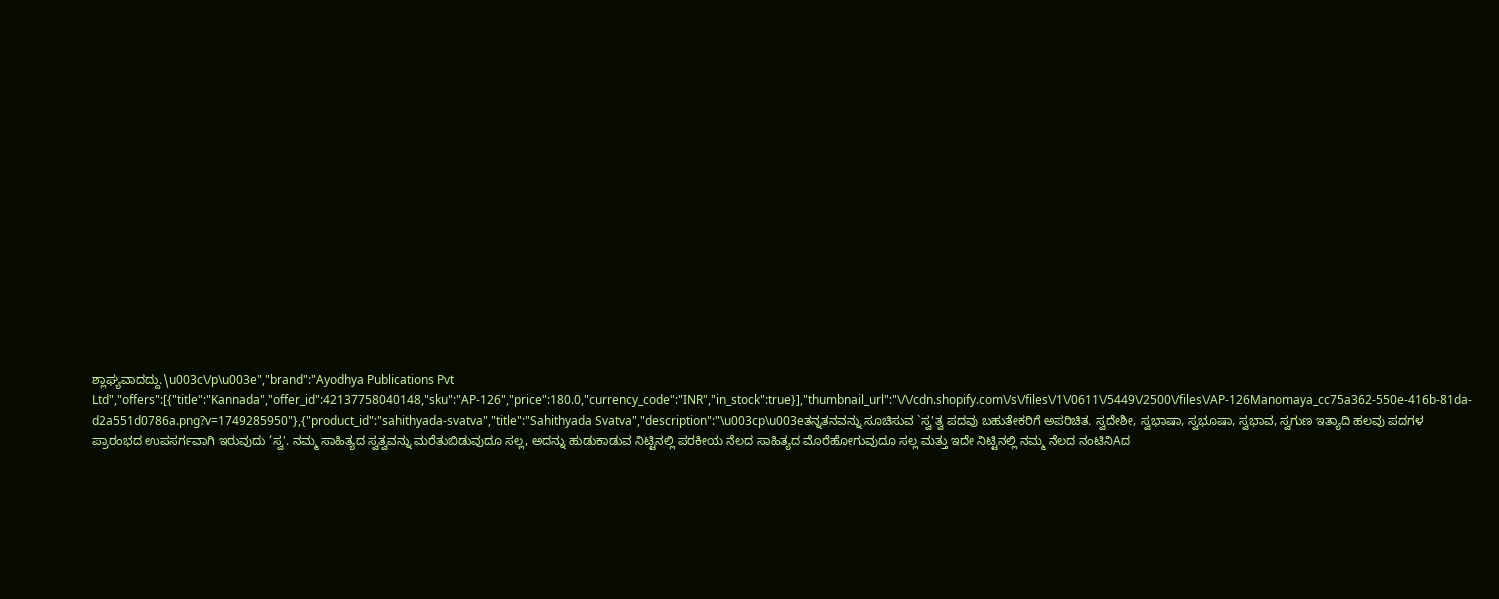ಶ್ಲಾಘ್ಯವಾದದ್ದು.\u003c\/p\u003e","brand":"Ayodhya Publications Pvt Ltd","offers":[{"title":"Kannada","offer_id":42137758040148,"sku":"AP-126","price":180.0,"currency_code":"INR","in_stock":true}],"thumbnail_url":"\/\/cdn.shopify.com\/s\/files\/1\/0611\/5449\/2500\/files\/AP-126Manomaya_cc75a362-550e-416b-81da-d2a551d0786a.png?v=1749285950"},{"product_id":"sahithyada-svatva","title":"Sahithyada Svatva","description":"\u003cp\u003eತನ್ನತನವನ್ನು ಸೂಚಿಸುವ `ಸ್ವ'ತ್ವ ಪದವು ಬಹುತೇಕರಿಗೆ ಅಪರಿಚಿತ. ಸ್ವದೇಶೀ, ಸ್ವಭಾಷಾ, ಸ್ವಭೂಷಾ, ಸ್ವಭಾವ, ಸ್ವಗುಣ ಇತ್ಯಾದಿ ಹಲವು ಪದಗಳ ಪ್ರಾರಂಭದ ಉಪಸರ್ಗವಾಗಿ ಇರುವುದು ‘ಸ್ವ'. ನಮ್ಮ ಸಾಹಿತ್ಯದ ಸ್ವತ್ವವನ್ನು ಮರೆತುಬಿಡುವುದೂ ಸಲ್ಲ, ಅದನ್ನು ಹುಡುಕಾಡುವ ನಿಟ್ಟಿನಲ್ಲಿ ಪರಕೀಯ ನೆಲದ ಸಾಹಿತ್ಯದ ಮೊರೆಹೋಗುವುದೂ ಸಲ್ಲ ಮತ್ತು ಇದೇ ನಿಟ್ಟಿನಲ್ಲಿ ನಮ್ಮ ನೆಲದ ನಂಟಿನಿAದ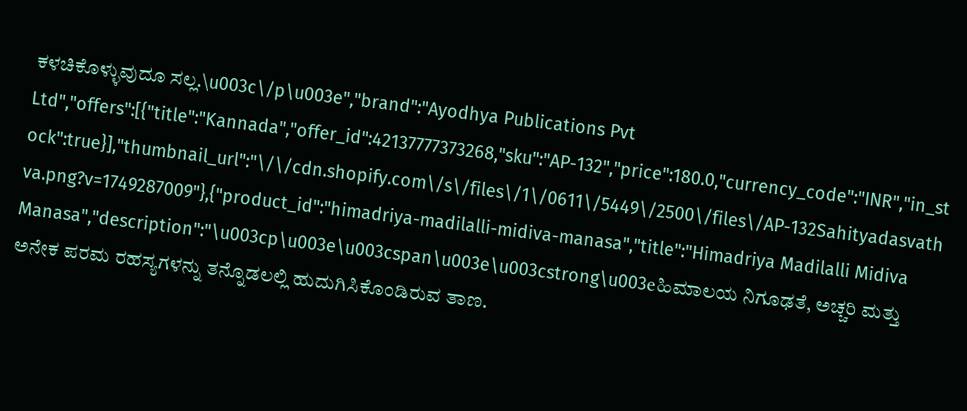ಕಳಚಿಕೊಳ್ಳುವುದೂ ಸಲ್ಲ.\u003c\/p\u003e","brand":"Ayodhya Publications Pvt Ltd","offers":[{"title":"Kannada","offer_id":42137777373268,"sku":"AP-132","price":180.0,"currency_code":"INR","in_stock":true}],"thumbnail_url":"\/\/cdn.shopify.com\/s\/files\/1\/0611\/5449\/2500\/files\/AP-132Sahityadasvathva.png?v=1749287009"},{"product_id":"himadriya-madilalli-midiva-manasa","title":"Himadriya Madilalli Midiva Manasa","description":"\u003cp\u003e\u003cspan\u003e\u003cstrong\u003eಹಿಮಾಲಯ ನಿಗೂಢತೆ, ಅಚ್ಚರಿ ಮತ್ತು ಅನೇಕ ಪರಮ ರಹಸ್ಯಗಳನ್ನು ತನ್ನೊಡಲಲ್ಲಿ ಹುದುಗಿಸಿಕೊಂಡಿರುವ ತಾಣ.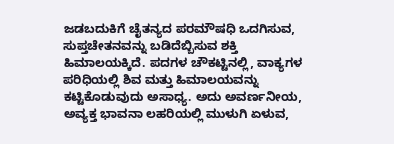ಜಡಬದುಕಿಗೆ ಚೈತನ್ಯದ ಪರಮೌಷಧಿ ಒದಗಿಸುವ, ಸುಪ್ತಚೇತನವನ್ನು ಬಡಿದೆಬ್ಬಿಸುವ ಶಕ್ತಿ ಹಿಮಾಲಯಕ್ಕಿದೆ. ಪದಗಳ ಚೌಕಟ್ಟಿನಲ್ಲಿ, ವಾಕ್ಯಗಳ ಪರಿಧಿಯಲ್ಲಿ ಶಿವ ಮತ್ತು ಹಿಮಾಲಯವನ್ನು ಕಟ್ಟಿಕೊಡುವುದು ಅಸಾಧ್ಯ. ಅದು ಅವರ್ಣನೀಯ, ಅವ್ಯಕ್ತ ಭಾವನಾ ಲಹರಿಯಲ್ಲಿ ಮುಳುಗಿ ಏಳುವ,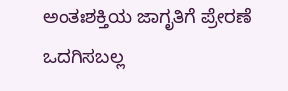ಅಂತಃಶಕ್ತಿಯ ಜಾಗೃತಿಗೆ ಪ್ರೇರಣೆ ಒದಗಿಸಬಲ್ಲ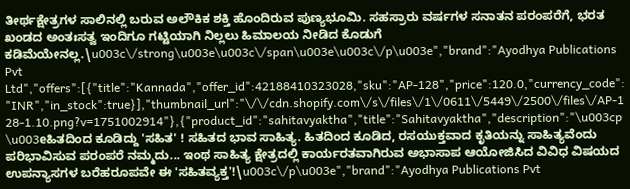ತೀರ್ಥಕ್ಷೇತ್ರಗಳ ಸಾಲಿನಲ್ಲಿ ಬರುವ ಅಲೌಕಿಕ ಶಕ್ತಿ ಹೊಂದಿರುವ ಪುಣ್ಯಭೂಮಿ. ಸಹಸ್ರಾರು ವರ್ಷಗಳ ಸನಾತನ ಪರಂಪರೆಗೆ, ಭರತ ಖಂಡದ ಅಂತಃಸತ್ವ ಇಂದಿಗೂ ಗಟ್ಟಿಯಾಗಿ ನಿಲ್ಲಲು ಹಿಮಾಲಯ ನೀಡಿದ ಕೊಡುಗೆ ಕಡಿಮೆಯೇನಲ್ಲ.\u003c\/strong\u003e\u003c\/span\u003e\u003c\/p\u003e","brand":"Ayodhya Publications Pvt Ltd","offers":[{"title":"Kannada","offer_id":42188410323028,"sku":"AP-128","price":120.0,"currency_code":"INR","in_stock":true}],"thumbnail_url":"\/\/cdn.shopify.com\/s\/files\/1\/0611\/5449\/2500\/files\/AP-128-1.10.png?v=1751002914"},{"product_id":"sahitavyaktha","title":"Sahitavyaktha","description":"\u003cp\u003eಹಿತದಿಂದ ಕೂಡಿದ್ದು 'ಸಹಿತ' ! ಸಹಿತದ ಭಾವ ಸಾಹಿತ್ಯ. ಹಿತದಿಂದ ಕೂಡಿದ, ರಸಯುಕ್ತವಾದ ಕೃತಿಯನ್ನು ಸಾಹಿತ್ಯವೆಂದು ಪರಿಭಾವಿಸುವ ಪರಂಪರೆ ನಮ್ಮದು... ಇಂಥ ಸಾಹಿತ್ಯ ಕ್ಷೇತ್ರದಲ್ಲಿ ಕಾರ್ಯರತವಾಗಿರುವ ಅಭಾಸಾಪ ಆಯೋಜಿಸಿದ ವಿವಿಧ ವಿಷಯದ ಉಪನ್ಯಾಸಗಳ ಬರೆಹರೂಪವೇ ಈ 'ಸಹಿತವ್ಯಕ್ತ'!\u003c\/p\u003e","brand":"Ayodhya Publications Pvt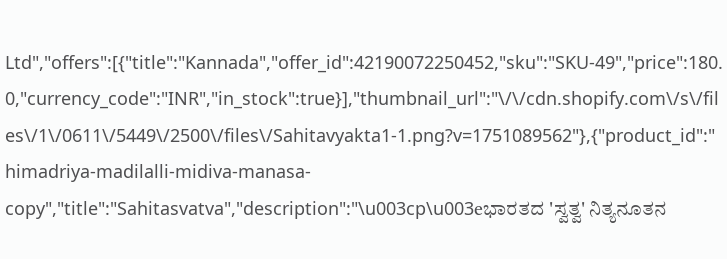Ltd","offers":[{"title":"Kannada","offer_id":42190072250452,"sku":"SKU-49","price":180.0,"currency_code":"INR","in_stock":true}],"thumbnail_url":"\/\/cdn.shopify.com\/s\/files\/1\/0611\/5449\/2500\/files\/Sahitavyakta1-1.png?v=1751089562"},{"product_id":"himadriya-madilalli-midiva-manasa-copy","title":"Sahitasvatva","description":"\u003cp\u003eಭಾರತದ 'ಸ್ವತ್ವ' ನಿತ್ಯನೂತನ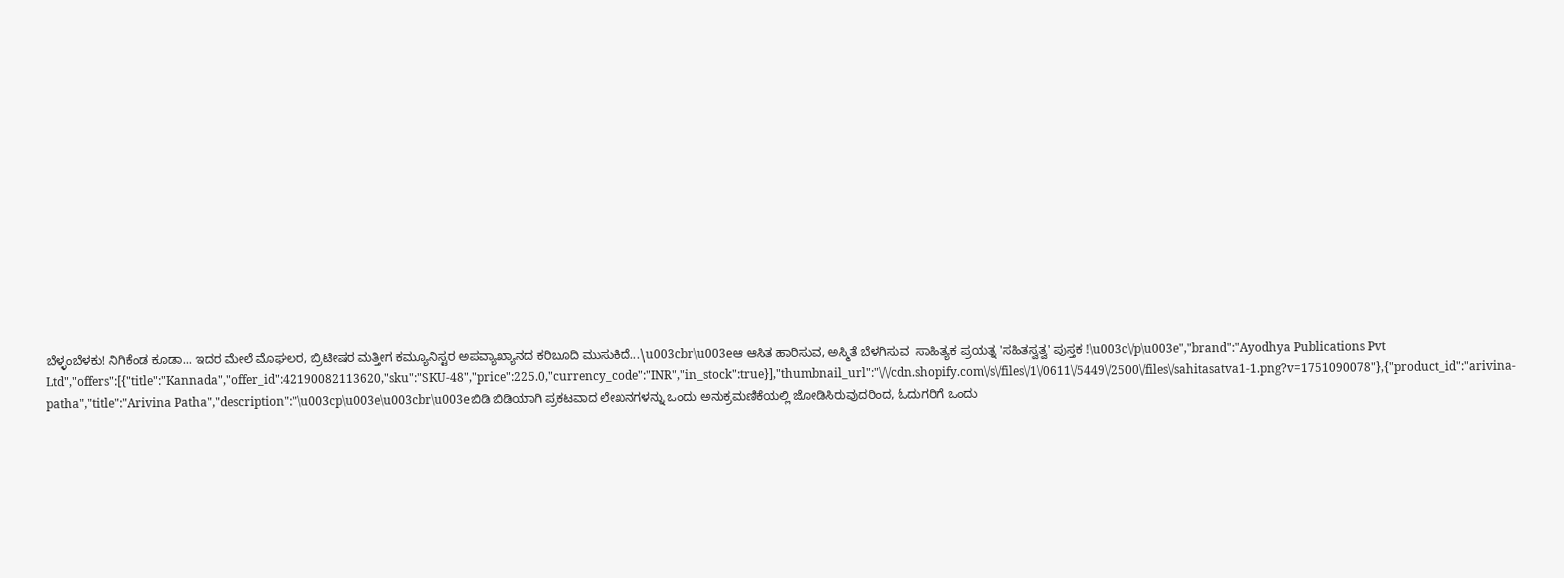ಬೆಳ್ಳಂಬೆಳಕು! ನಿಗಿಕೆಂಡ ಕೂಡಾ... ಇದರ ಮೇಲೆ ಮೊಘಲರ, ಬ್ರಿಟೀಷರ ಮತ್ತೀಗ ಕಮ್ಯೂನಿಸ್ಟರ ಅಪವ್ಯಾಖ್ಯಾನದ ಕರಿಬೂದಿ ಮುಸುಕಿದೆ...\u003cbr\u003eಆ ಆಸಿತ ಹಾರಿಸುವ, ಅಸ್ಮಿತೆ ಬೆಳಗಿಸುವ  ಸಾಹಿತ್ಯಕ ಪ್ರಯತ್ನ 'ಸಹಿತಸ್ವತ್ವ' ಪುಸ್ತಕ !\u003c\/p\u003e","brand":"Ayodhya Publications Pvt Ltd","offers":[{"title":"Kannada","offer_id":42190082113620,"sku":"SKU-48","price":225.0,"currency_code":"INR","in_stock":true}],"thumbnail_url":"\/\/cdn.shopify.com\/s\/files\/1\/0611\/5449\/2500\/files\/sahitasatva1-1.png?v=1751090078"},{"product_id":"arivina-patha","title":"Arivina Patha","description":"\u003cp\u003e\u003cbr\u003eಬಿಡಿ ಬಿಡಿಯಾಗಿ ಪ್ರಕಟವಾದ ಲೇಖನಗಳನ್ನು ಒಂದು ಅನುಕ್ರಮಣಿಕೆಯಲ್ಲಿ ಜೋಡಿಸಿರುವುದರಿಂದ, ಓದುಗರಿಗೆ ಒಂದು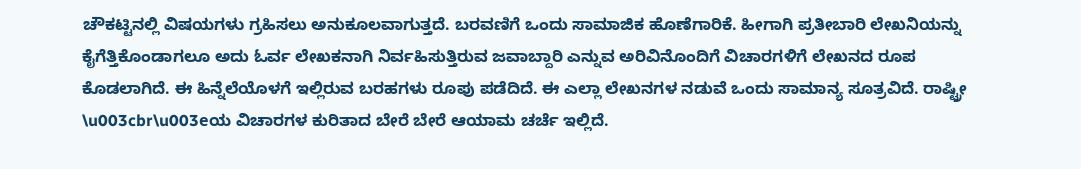ಚೌಕಟ್ಟಿನಲ್ಲಿ ವಿಷಯಗಳು ಗ್ರಹಿಸಲು ಅನುಕೂಲವಾಗುತ್ತದೆ. ಬರವಣಿಗೆ ಒಂದು ಸಾಮಾಜಿಕ ಹೊಣೆಗಾರಿಕೆ. ಹೀಗಾಗಿ ಪ್ರತೀಬಾರಿ ಲೇಖನಿಯನ್ನು ಕೈಗೆತ್ತಿಕೊಂಡಾಗಲೂ ಅದು ಓರ್ವ ಲೇಖಕನಾಗಿ ನಿರ್ವಹಿಸುತ್ತಿರುವ ಜವಾಬ್ದಾರಿ ಎನ್ನುವ ಅರಿವಿನೊಂದಿಗೆ ವಿಚಾರಗಳಿಗೆ ಲೇಖನದ ರೂಪ ಕೊಡಲಾಗಿದೆ. ಈ ಹಿನ್ನೆಲೆಯೊಳಗೆ ಇಲ್ಲಿರುವ ಬರಹಗಳು ರೂಪು ಪಡೆದಿದೆ. ಈ ಎಲ್ಲಾ ಲೇಖನಗಳ ನಡುವೆ ಒಂದು ಸಾಮಾನ್ಯ ಸೂತ್ರವಿದೆ. ರಾಷ್ಟ್ರೀ \u003cbr\u003eಯ ವಿಚಾರಗಳ ಕುರಿತಾದ ಬೇರೆ ಬೇರೆ ಆಯಾಮ ಚರ್ಚೆ ಇಲ್ಲಿದೆ.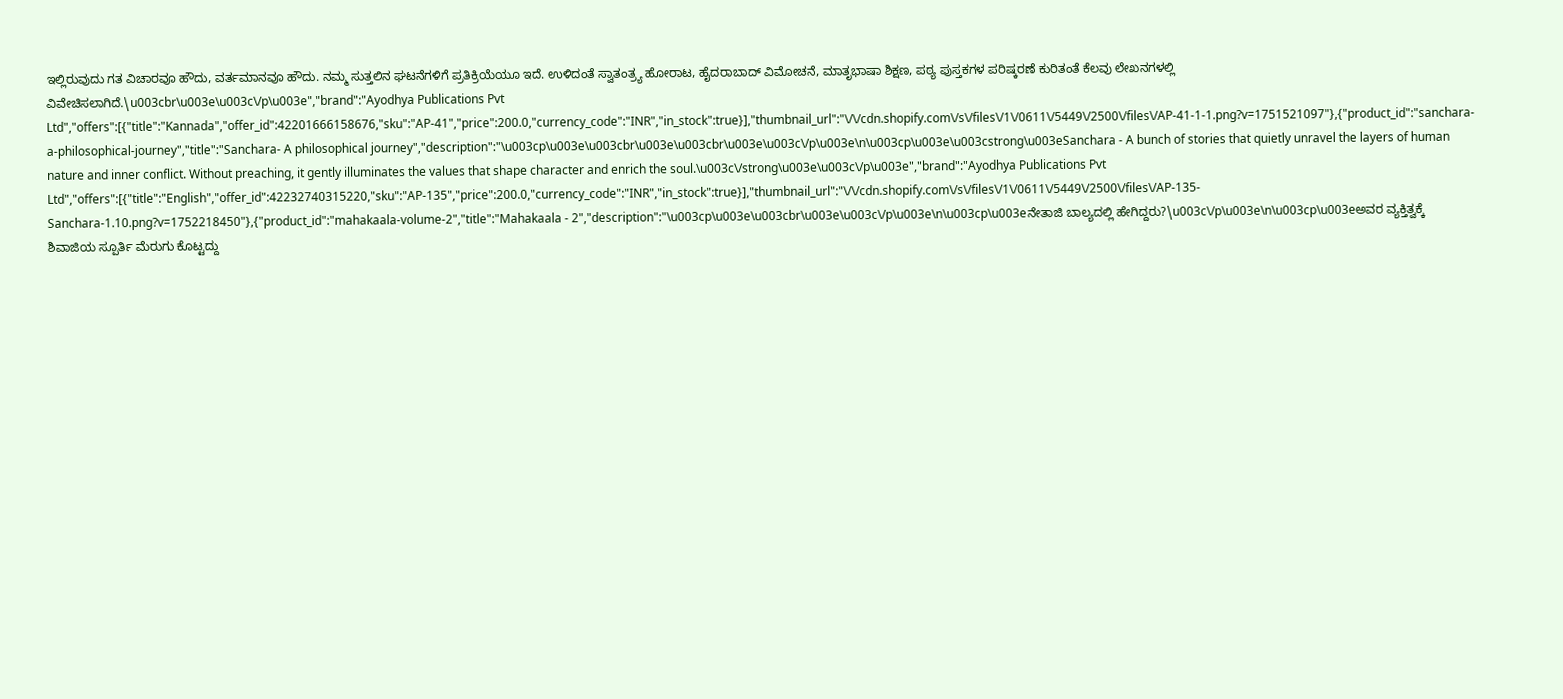ಇಲ್ಲಿರುವುದು ಗತ ವಿಚಾರವೂ ಹೌದು, ವರ್ತಮಾನವೂ ಹೌದು. ನಮ್ಮ ಸುತ್ತಲಿನ ಘಟನೆಗಳಿಗೆ ಪ್ರತಿಕ್ರಿಯೆಯೂ ಇದೆ. ಉಳಿದಂತೆ ಸ್ವಾತಂತ್ರ್ಯ ಹೋರಾಟ, ಹೈದರಾಬಾದ್ ವಿಮೋಚನೆ, ಮಾತೃಭಾಷಾ ಶಿಕ್ಷಣ, ಪಠ್ಯ ಪುಸ್ತಕಗಳ ಪರಿಷ್ಕರಣೆ ಕುರಿತಂತೆ ಕೆಲವು ಲೇಖನಗಳಲ್ಲಿ ವಿವೇಚಿಸಲಾಗಿದೆ.\u003cbr\u003e\u003c\/p\u003e","brand":"Ayodhya Publications Pvt Ltd","offers":[{"title":"Kannada","offer_id":42201666158676,"sku":"AP-41","price":200.0,"currency_code":"INR","in_stock":true}],"thumbnail_url":"\/\/cdn.shopify.com\/s\/files\/1\/0611\/5449\/2500\/files\/AP-41-1-1.png?v=1751521097"},{"product_id":"sanchara-a-philosophical-journey","title":"Sanchara- A philosophical journey","description":"\u003cp\u003e\u003cbr\u003e\u003cbr\u003e\u003c\/p\u003e\n\u003cp\u003e\u003cstrong\u003eSanchara - A bunch of stories that quietly unravel the layers of human nature and inner conflict. Without preaching, it gently illuminates the values that shape character and enrich the soul.\u003c\/strong\u003e\u003c\/p\u003e","brand":"Ayodhya Publications Pvt Ltd","offers":[{"title":"English","offer_id":42232740315220,"sku":"AP-135","price":200.0,"currency_code":"INR","in_stock":true}],"thumbnail_url":"\/\/cdn.shopify.com\/s\/files\/1\/0611\/5449\/2500\/files\/AP-135-Sanchara-1.10.png?v=1752218450"},{"product_id":"mahakaala-volume-2","title":"Mahakaala - 2","description":"\u003cp\u003e\u003cbr\u003e\u003c\/p\u003e\n\u003cp\u003eನೇತಾಜಿ ಬಾಲ್ಯದಲ್ಲಿ ಹೇಗಿದ್ದರು?\u003c\/p\u003e\n\u003cp\u003eಅವರ ವ್ಯಕ್ತಿತ್ವಕ್ಕೆ ಶಿವಾಜಿಯ ಸ್ಪೂರ್ತಿ ಮೆರುಗು ಕೊಟ್ಟದ್ದು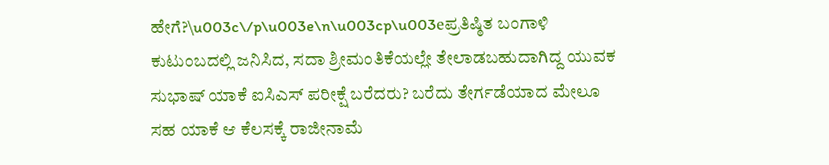ಹೇಗೆ?\u003c\/p\u003e\n\u003cp\u003eಪ್ರತಿಷ್ಠಿತ ಬಂಗಾಳಿ ಕುಟುಂಬದಲ್ಲಿ ಜನಿಸಿದ, ಸದಾ ಶ್ರೀಮಂತಿಕೆಯಲ್ಲೇ ತೇಲಾಡಬಹುದಾಗಿದ್ದ ಯುವಕ ಸುಭಾಷ್ ಯಾಕೆ ಐಸಿಎಸ್ ಪರೀಕ್ಷೆ ಬರೆದರು? ಬರೆದು ತೇರ್ಗಡೆಯಾದ ಮೇಲೂ ಸಹ ಯಾಕೆ ಆ ಕೆಲಸಕ್ಕೆ ರಾಜೀನಾಮೆ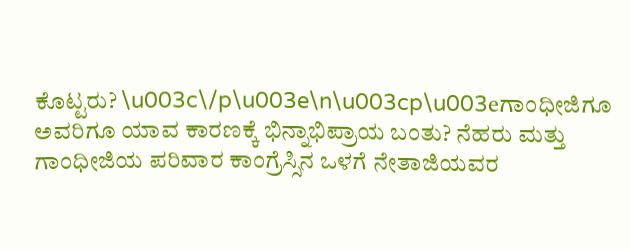ಕೊಟ್ಟರು? \u003c\/p\u003e\n\u003cp\u003eಗಾಂಧೀಜಿಗೂ ಅವರಿಗೂ ಯಾವ ಕಾರಣಕ್ಕೆ ಭಿನ್ನಾಭಿಪ್ರಾಯ ಬಂತು? ನೆಹರು ಮತ್ತು ಗಾಂಧೀಜಿಯ ಪರಿವಾರ ಕಾಂಗ್ರೆಸ್ಸಿನ ಒಳಗೆ ನೇತಾಜಿಯವರ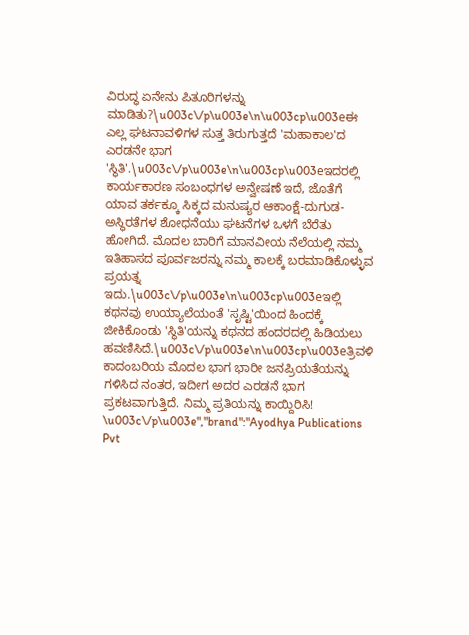ವಿರುದ್ಧ ಏನೇನು ಪಿತೂರಿಗಳನ್ನು ಮಾಡಿತು?\u003c\/p\u003e\n\u003cp\u003eಈ ಎಲ್ಲ ಘಟನಾವಳಿಗಳ ಸುತ್ತ ತಿರುಗುತ್ತದೆ 'ಮಹಾಕಾಲ'ದ ಎರಡನೇ ಭಾಗ 'ಸ್ಥಿತಿ'.\u003c\/p\u003e\n\u003cp\u003eಇದರಲ್ಲಿ ಕಾರ್ಯಕಾರಣ ಸಂಬಂಧಗಳ ಅನ್ವೇಷಣೆ ಇದೆ, ಜೊತೆಗೆ ಯಾವ ತರ್ಕಕ್ಕೂ ಸಿಕ್ಕದ ಮನುಷ್ಯರ ಆಕಾಂಕ್ಷೆ-ದುಗುಡ-ಅಸ್ಥಿರತೆಗಳ ಶೋಧನೆಯು ಘಟನೆಗಳ ಒಳಗೆ ಬೆರೆತು ಹೋಗಿದೆ. ಮೊದಲ ಬಾರಿಗೆ ಮಾನವೀಯ ನೆಲೆಯಲ್ಲಿ ನಮ್ಮ ಇತಿಹಾಸದ ಪೂರ್ವಜರನ್ನು ನಮ್ಮ ಕಾಲಕ್ಕೆ ಬರಮಾಡಿಕೊಳ್ಳುವ ಪ್ರಯತ್ನ ಇದು.\u003c\/p\u003e\n\u003cp\u003eಇಲ್ಲಿ ಕಥನವು ಉಯ್ಯಾಲೆಯಂತೆ 'ಸೃಷ್ಟಿ'ಯಿಂದ ಹಿಂದಕ್ಕೆ ಜೀಕಿಕೊಂಡು 'ಸ್ಥಿತಿ'ಯನ್ನು ಕಥನದ ಹಂದರದಲ್ಲಿ ಹಿಡಿಯಲು ಹವಣಿಸಿದೆ.\u003c\/p\u003e\n\u003cp\u003eತ್ರಿವಳಿ ಕಾದಂಬರಿಯ ಮೊದಲ ಭಾಗ ಭಾರೀ ಜನಪ್ರಿಯತೆಯನ್ನು ಗಳಿಸಿದ ನಂತರ, ಇದೀಗ ಅದರ ಎರಡನೆ ಭಾಗ ಪ್ರಕಟವಾಗುತ್ತಿದೆ. ನಿಮ್ಮ ಪ್ರತಿಯನ್ನು ಕಾಯ್ದಿರಿಸಿ! \u003c\/p\u003e","brand":"Ayodhya Publications Pvt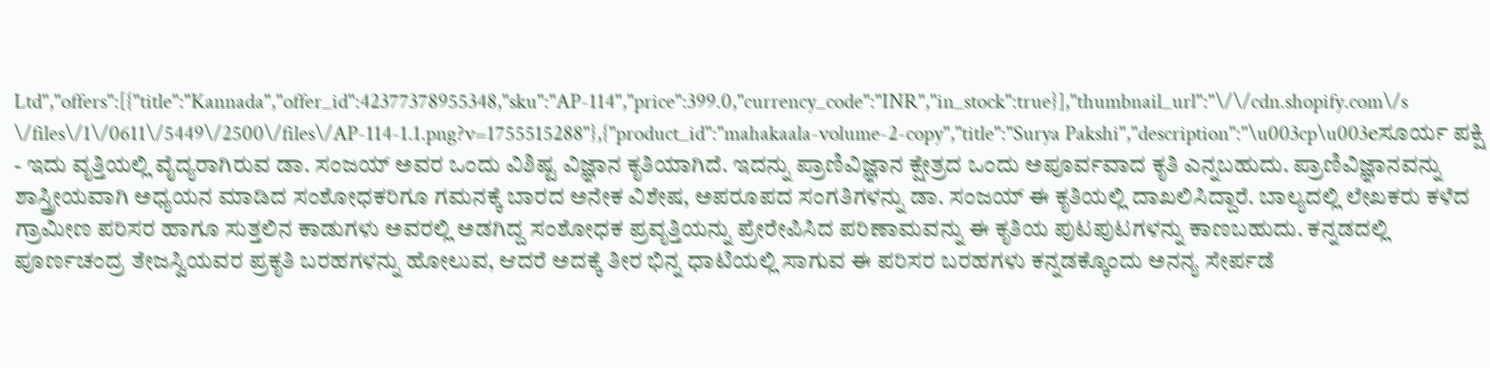Ltd","offers":[{"title":"Kannada","offer_id":42377378955348,"sku":"AP-114","price":399.0,"currency_code":"INR","in_stock":true}],"thumbnail_url":"\/\/cdn.shopify.com\/s\/files\/1\/0611\/5449\/2500\/files\/AP-114-1.1.png?v=1755515288"},{"product_id":"mahakaala-volume-2-copy","title":"Surya Pakshi","description":"\u003cp\u003eಸೂರ್ಯ ಪಕ್ಷಿ - ಇದು ವೃತ್ತಿಯಲ್ಲಿ ವೈದ್ಯರಾಗಿರುವ ಡಾ. ಸಂಜಯ್ ಅವರ ಒಂದು ವಿಶಿಷ್ಟ ವಿಜ್ಞಾನ ಕೃತಿಯಾಗಿದೆ. ಇದನ್ನು ಪ್ರಾಣಿವಿಜ್ಞಾನ ಕ್ಷೇತ್ರದ ಒಂದು ಅಪೂರ್ವವಾದ ಕೃತಿ ಎನ್ನಬಹುದು. ಪ್ರಾಣಿವಿಜ್ಞಾನವನ್ನು ಶಾಸ್ತ್ರೀಯವಾಗಿ ಅಧ್ಯಯನ ಮಾಡಿದ ಸಂಶೋಧಕರಿಗೂ ಗಮನಕ್ಕೆ ಬಾರದ ಅನೇಕ ವಿಶೇಷ, ಅಪರೂಪದ ಸಂಗತಿಗಳನ್ನು ಡಾ. ಸಂಜಯ್ ಈ ಕೃತಿಯಲ್ಲಿ ದಾಖಲಿಸಿದ್ದಾರೆ. ಬಾಲ್ಯದಲ್ಲಿ ಲೇಖಕರು ಕಳೆದ ಗ್ರಾಮೀಣ ಪರಿಸರ ಹಾಗೂ ಸುತ್ತಲಿನ ಕಾಡುಗಳು ಅವರಲ್ಲಿ ಅಡಗಿದ್ದ ಸಂಶೋಧಕ ಪ್ರವೃತ್ತಿಯನ್ನು ಪ್ರೇರೇಪಿಸಿದ ಪರಿಣಾಮವನ್ನು ಈ ಕೃತಿಯ ಪುಟಪುಟಗಳನ್ನು ಕಾಣಬಹುದು. ಕನ್ನಡದಲ್ಲಿ ಪೂರ್ಣಚಂದ್ರ ತೇಜಸ್ವಿಯವರ ಪ್ರಕೃತಿ ಬರಹಗಳನ್ನು ಹೋಲುವ, ಆದರೆ ಅದಕ್ಕೆ ತೀರ ಭಿನ್ನ ಧಾಟಿಯಲ್ಲಿ ಸಾಗುವ ಈ ಪರಿಸರ ಬರಹಗಳು ಕನ್ನಡಕ್ಕೊಂದು ಅನನ್ಯ ಸೇರ್ಪಡೆ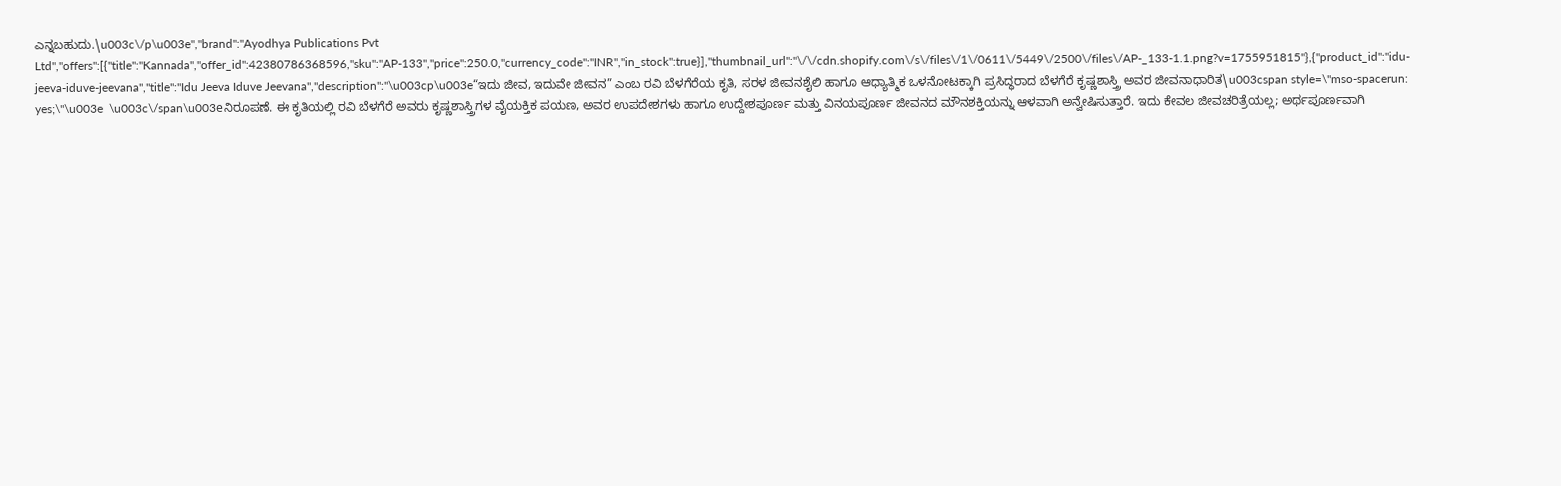ಎನ್ನಬಹುದು.\u003c\/p\u003e","brand":"Ayodhya Publications Pvt Ltd","offers":[{"title":"Kannada","offer_id":42380786368596,"sku":"AP-133","price":250.0,"currency_code":"INR","in_stock":true}],"thumbnail_url":"\/\/cdn.shopify.com\/s\/files\/1\/0611\/5449\/2500\/files\/AP-_133-1.1.png?v=1755951815"},{"product_id":"idu-jeeva-iduve-jeevana","title":"Idu Jeeva Iduve Jeevana","description":"\u003cp\u003e“ಇದು ಜೀವ, ಇದುವೇ ಜೀವನ” ಎಂಬ ರವಿ ಬೆಳಗೆರೆಯ ಕೃತಿ, ಸರಳ ಜೀವನಶೈಲಿ ಹಾಗೂ ಆಧ್ಯಾತ್ಮಿಕ ಒಳನೋಟಕ್ಕಾಗಿ ಪ್ರಸಿದ್ಧರಾದ ಬೆಳಗೆರೆ ಕೃಷ್ಣಶಾಸ್ತ್ರಿ ಅವರ ಜೀವನಾಧಾರಿತ\u003cspan style=\"mso-spacerun: yes;\"\u003e  \u003c\/span\u003eನಿರೂಪಣೆ. ಈ ಕೃತಿಯಲ್ಲಿ ರವಿ ಬೆಳಗೆರೆ ಅವರು ಕೃಷ್ಣಶಾಸ್ತ್ರಿಗಳ ವೈಯಕ್ತಿಕ ಪಯಣ, ಅವರ ಉಪದೇಶಗಳು ಹಾಗೂ ಉದ್ದೇಶಪೂರ್ಣ ಮತ್ತು ವಿನಯಪೂರ್ಣ ಜೀವನದ ಮೌನಶಕ್ತಿಯನ್ನು ಆಳವಾಗಿ ಅನ್ವೇಷಿಸುತ್ತಾರೆ. ಇದು ಕೇವಲ ಜೀವಚರಿತ್ರೆಯಲ್ಲ; ಅರ್ಥಪೂರ್ಣವಾಗಿ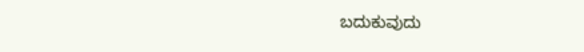ಬದುಕುವುದು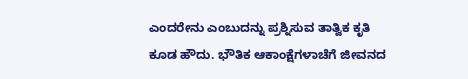ಎಂದರೇನು ಎಂಬುದನ್ನು ಪ್ರಶ್ನಿಸುವ ತಾತ್ವಿಕ ಕೃತಿ ಕೂಡ ಹೌದು. ಭೌತಿಕ ಆಕಾಂಕ್ಷೆಗಳಾಚೆಗೆ ಜೀವನದ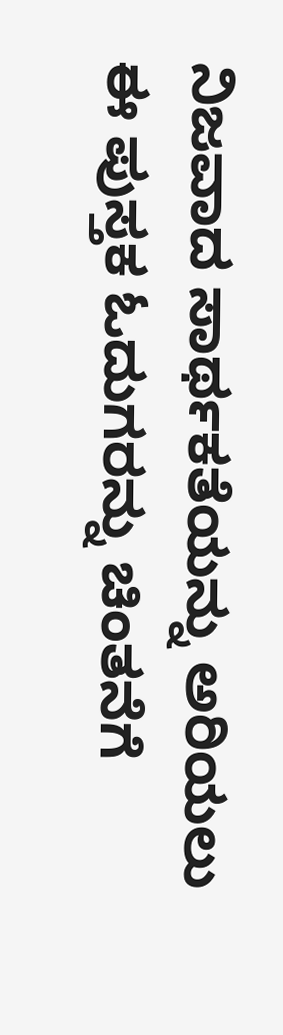ನಿಜವಾದ ಸಾರ್ಥಕತೆಯನ್ನು ಅರಿಯಲು ಈ ಪುಸ್ತಕ ಓದುಗರನ್ನು ಚಿಂತನೆಗೆ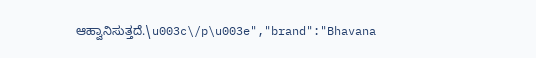ಆಹ್ವಾನಿಸುತ್ತದೆ.\u003c\/p\u003e","brand":"Bhavana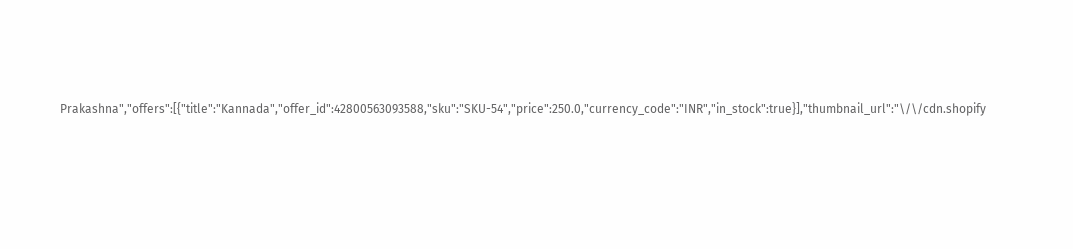Prakashna","offers":[{"title":"Kannada","offer_id":42800563093588,"sku":"SKU-54","price":250.0,"currency_code":"INR","in_stock":true}],"thumbnail_url":"\/\/cdn.shopify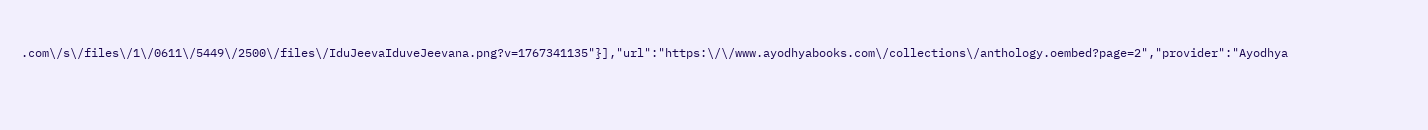.com\/s\/files\/1\/0611\/5449\/2500\/files\/IduJeevaIduveJeevana.png?v=1767341135"}],"url":"https:\/\/www.ayodhyabooks.com\/collections\/anthology.oembed?page=2","provider":"Ayodhya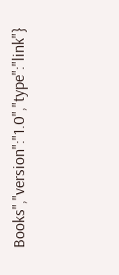Books","version":"1.0","type":"link"}